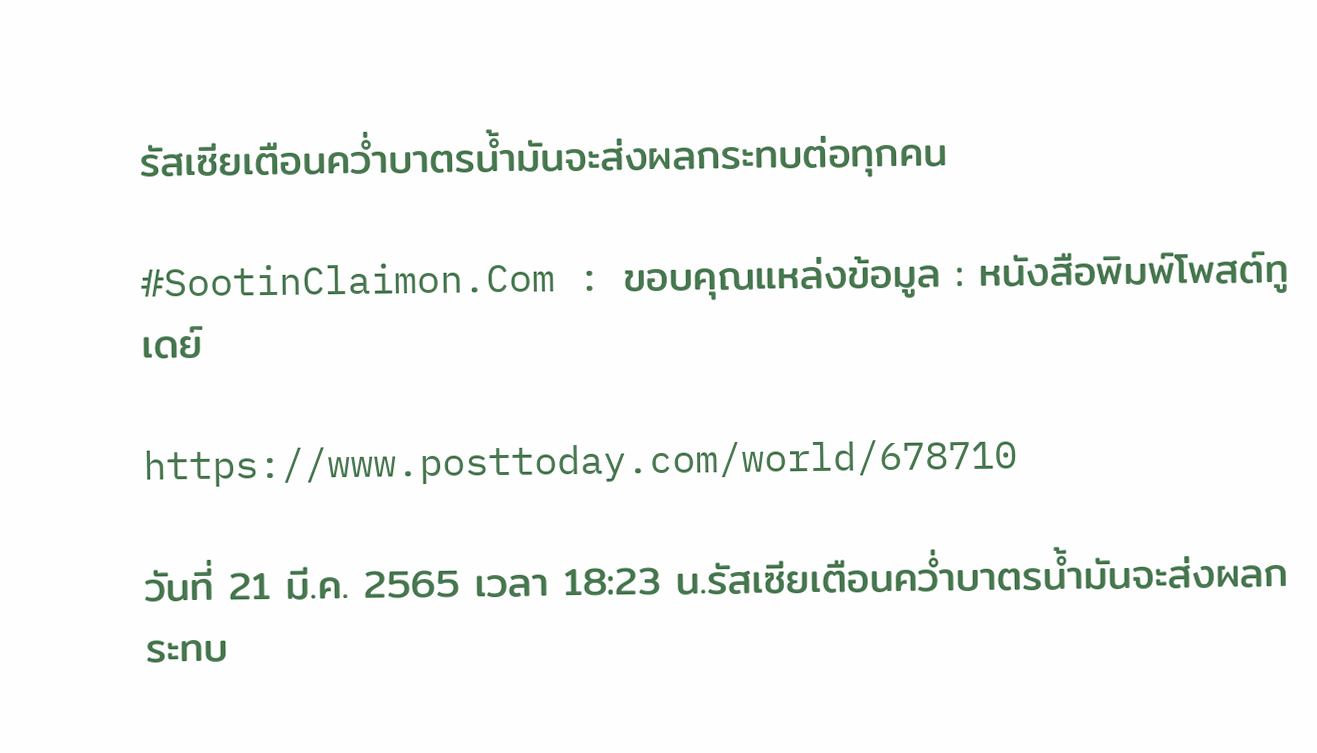รัสเซียเตือนคว่ำบาตรน้ำมันจะส่งผลกระทบต่อทุกคน

#SootinClaimon.Com : ขอบคุณแหล่งข้อมูล : หนังสือพิมพ์โพสต์ทูเดย์

https://www.posttoday.com/world/678710

วันที่ 21 มี.ค. 2565 เวลา 18:23 น.รัสเซียเตือนคว่ำบาตรน้ำมันจะส่งผลกระทบ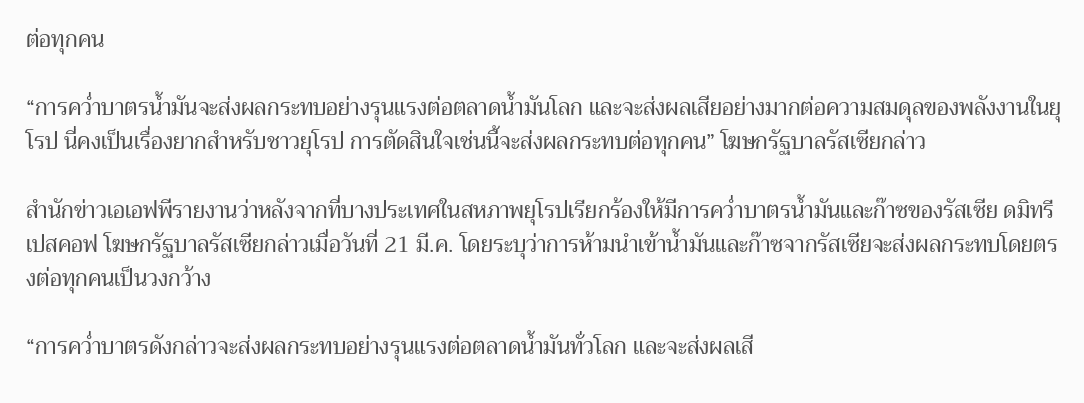ต่อทุกคน

“การคว่ำบาตรน้ำมันจะส่งผลกระทบอย่างรุนแรงต่อตลาดน้ำมันโลก และจะส่งผลเสียอย่างมากต่อความสมดุลของพลังงานในยุโรป นี่คงเป็นเรื่องยากสำหรับชาวยุโรป การตัดสินใจเช่นนี้จะส่งผลกระทบต่อทุกคน” โฆษกรัฐบาลรัสเซียกล่าว

สำนักข่าวเอเอฟพีรายงานว่าหลังจากที่บางประเทศในสหภาพยุโรปเรียกร้องให้มีการคว่ำบาตรน้ำมันและก๊าซของรัสเซีย ดมิทรี เปสคอฟ โฆษกรัฐบาลรัสเซียกล่าวเมื่อวันที่ 21 มี.ค. โดยระบุว่าการห้ามนำเข้าน้ำมันและก๊าซจากรัสเซียจะส่งผลกระทบโดยตรงต่อทุกคนเป็นวงกว้าง

“การคว่ำบาตรดังกล่าวจะส่งผลกระทบอย่างรุนแรงต่อตลาดน้ำมันทั่วโลก และจะส่งผลเสี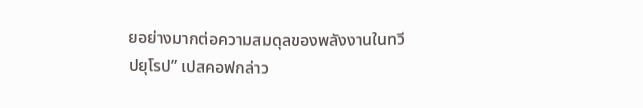ยอย่างมากต่อความสมดุลของพลังงานในทวีปยุโรป” เปสคอฟกล่าว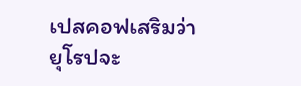เปสคอฟเสริมว่ายุโรปจะ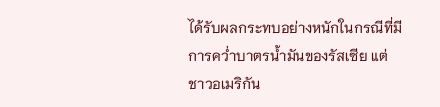ได้รับผลกระทบอย่างหนักในกรณีที่มีการคว่ำบาตรน้ำมันของรัสเซีย แต่ชาวอเมริกัน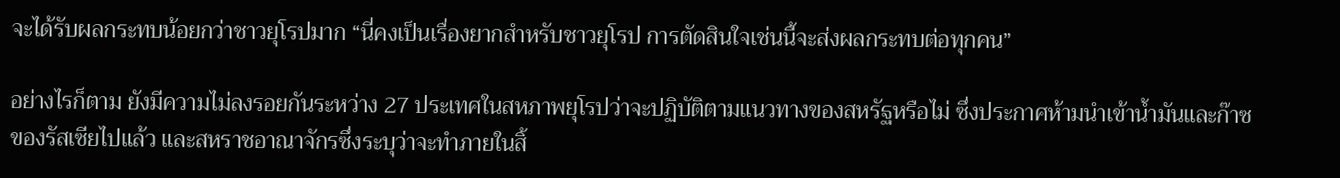จะได้รับผลกระทบน้อยกว่าชาวยุโรปมาก “นี่คงเป็นเรื่องยากสำหรับชาวยุโรป การตัดสินใจเช่นนี้จะส่งผลกระทบต่อทุกคน”

อย่างไรก็ตาม ยังมีความไม่ลงรอยกันระหว่าง 27 ประเทศในสหภาพยุโรปว่าจะปฏิบัติตามแนวทางของสหรัฐหรือไม่ ซึ่งประกาศห้ามนำเข้าน้ำมันและก๊าซของรัสเซียไปแล้ว และสหราชอาณาจักรซึ่งระบุว่าจะทำภายในสิ้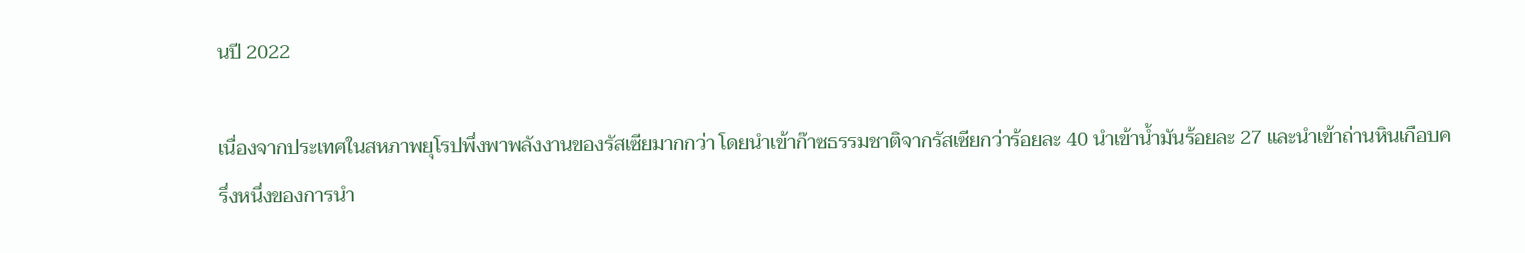นปี 2022

เนื่องจากประเทศในสหภาพยุโรปพึ่งพาพลังงานของรัสเซียมากกว่า โดยนำเข้าก๊าซธรรมชาติจากรัสเซียกว่าร้อยละ 40 นำเข้าน้ำมันร้อยละ 27 และนำเข้าถ่านหินเกือบครึ่งหนึ่งของการนำ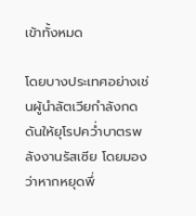เข้าทั้งหมด

โดยบางประเทศอย่างเช่นผู้นำลัตเวียกำลังกดดันให้ยุโรปคว่ำบาตรพลังงานรัสเซีย โดยมองว่าหากหยุดพึ่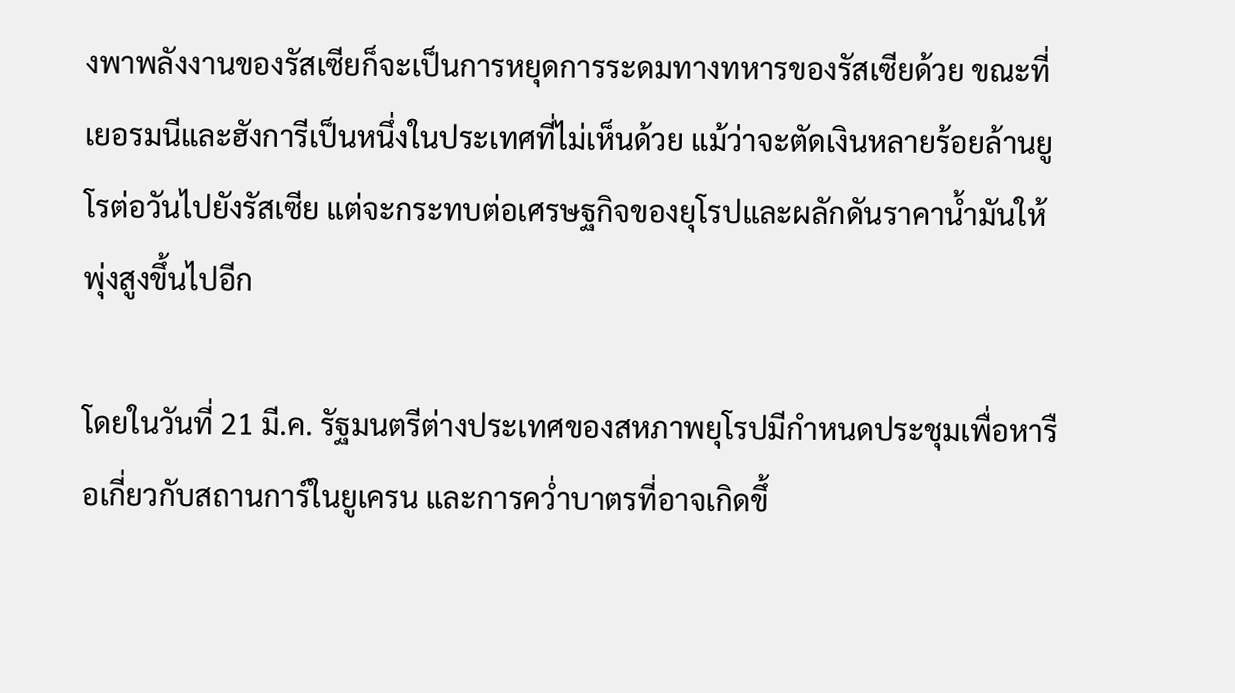งพาพลังงานของรัสเซียก็จะเป็นการหยุดการระดมทางทหารของรัสเซียด้วย ขณะที่เยอรมนีและฮังการีเป็นหนึ่งในประเทศที่ไม่เห็นด้วย แม้ว่าจะตัดเงินหลายร้อยล้านยูโรต่อวันไปยังรัสเซีย แต่จะกระทบต่อเศรษฐกิจของยุโรปและผลักดันราคาน้ำมันให้พุ่งสูงขึ้นไปอีก

โดยในวันที่ 21 มี.ค. รัฐมนตรีต่างประเทศของสหภาพยุโรปมีกำหนดประชุมเพื่อหารือเกี่ยวกับสถานการ์ในยูเครน และการคว่ำบาตรที่อาจเกิดขึ้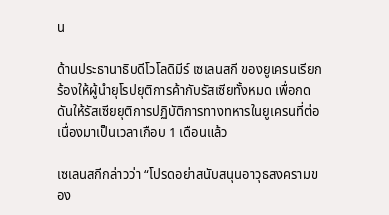น

ด้านประธานาธิบดีโวโลดิมีร์ เซเลนสกี ของยูเครนเรียกร้องให้ผู้นำยุโรปยุติการค้ากับรัสเซียทั้งหมด เพื่อกดดันให้รัสเซียยุติการปฏิบัติการทางทหารในยูเครนที่ต่อเนื่องมาเป็นเวลาเกือบ 1 เดือนแล้ว

เซเลนสกีกล่าวว่า “โปรดอย่าสนับสนุนอาวุธสงครามของ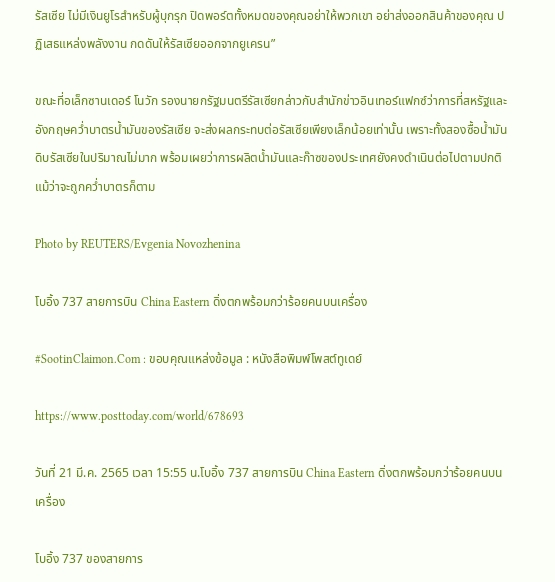รัสเซีย ไม่มีเงินยูโรสำหรับผู้บุกรุก ปิดพอร์ตทั้งหมดของคุณอย่าให้พวกเขา อย่าส่งออกสินค้าของคุณ ปฏิเสธแหล่งพลังงาน กดดันให้รัสเซียออกจากยูเครน”

ขณะที่อเล็กซานเดอร์ โนวัก รองนายกรัฐมนตรีรัสเซียกล่าวกับสำนักข่าวอินเทอร์แฟกซ์ว่าการที่สหรัฐและอังกฤษคว่ำบาตรน้ำมันของรัสเซีย จะส่งผลกระทบต่อรัสเซียเพียงเล็กน้อยเท่านั้น เพราะทั้งสองซื้อน้ำมันดิบรัสเซียในปริมาณไม่มาก พร้อมเผยว่าการผลิตน้ำมันและก๊าซของประเทศยังคงดำเนินต่อไปตามปกติ แม้ว่าจะถูกคว่ำบาตรก็ตาม

Photo by REUTERS/Evgenia Novozhenina

โบอิ้ง 737 สายการบิน China Eastern ดิ่งตกพร้อมกว่าร้อยคนบนเครื่อง

#SootinClaimon.Com : ขอบคุณแหล่งข้อมูล : หนังสือพิมพ์โพสต์ทูเดย์

https://www.posttoday.com/world/678693

วันที่ 21 มี.ค. 2565 เวลา 15:55 น.โบอิ้ง 737 สายการบิน China Eastern ดิ่งตกพร้อมกว่าร้อยคนบนเครื่อง

โบอิ้ง 737 ของสายการ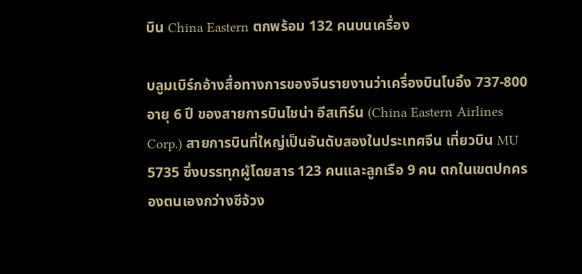บิน China Eastern ตกพร้อม 132 คนบนเครื่อง

บลูมเบิร์กอ้างสื่อทางการของจีนรายงานว่าเครื่องบินโบอิ้ง 737-800 อายุ 6 ปี ของสายการบินไชน่า อีสเทิร์น (China Eastern Airlines Corp.) สายการบินที่ใหญ่เป็นอันดับสองในประเทศจีน เที่ยวบิน MU 5735 ซึ่งบรรทุกผู้โดยสาร 123 คนและลูกเรือ 9 คน ตกในเขตปกครองตนเองกว่างซีจ้วง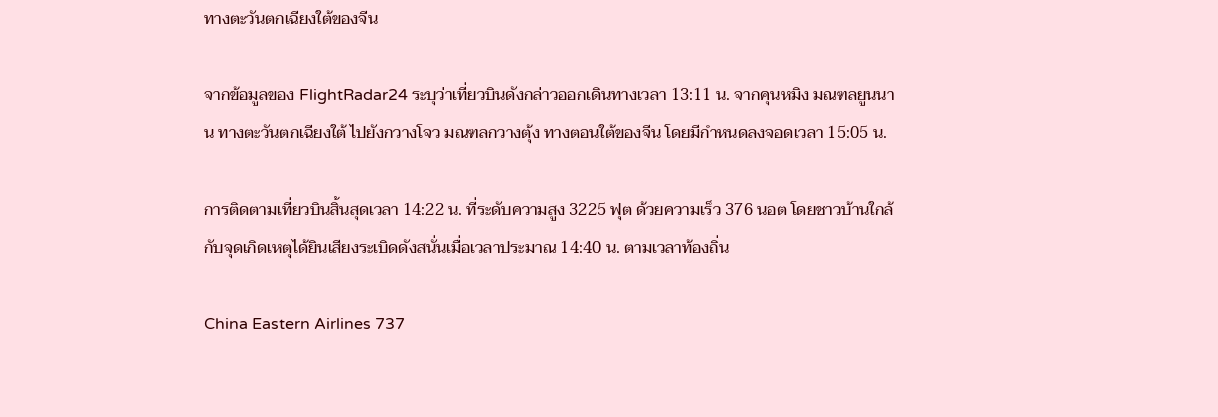ทางตะวันตกเฉียงใต้ของจีน

จากข้อมูลของ FlightRadar24 ระบุว่าเที่ยวบินดังกล่าวออกเดินทางเวลา 13:11 น. จากคุนหมิง มณฑลยูนนาน ทางตะวันตกเฉียงใต้ ไปยังกวางโจว มณฑลกวางตุ้ง ทางตอนใต้ของจีน โดยมีกำหนดลงจอดเวลา 15:05 น.

การติดตามเที่ยวบินสิ้นสุดเวลา 14:22 น. ที่ระดับความสูง 3225 ฟุต ด้วยความเร็ว 376 นอต โดยชาวบ้านใกล้กับจุดเกิดเหตุได้ยินเสียงระเบิดดังสนั่นเมื่อเวลาประมาณ 14:40 น. ตามเวลาท้องถิ่น

China Eastern Airlines 737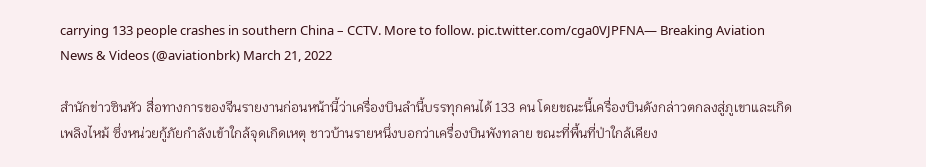carrying 133 people crashes in southern China – CCTV. More to follow. pic.twitter.com/cga0VJPFNA— Breaking Aviation News & Videos (@aviationbrk) March 21, 2022

สำนักข่าวซินหัว สื่อทางการของจีนรายงานก่อนหน้านี้ว่าเครื่องบินลำนี้บรรทุกคนได้ 133 คน โดยขณะนี้เครื่องบินดังกล่าวตกลงสู่ภูเขาและเกิดเพลิงไหม้ ซึ่งหน่วยกู้ภัยกำลังเข้าใกล้จุดเกิดเหตุ ชาวบ้านรายหนึ่งบอกว่าเครื่องบินพังทลาย ขณะที่พื้นที่ป่าใกล้เคียง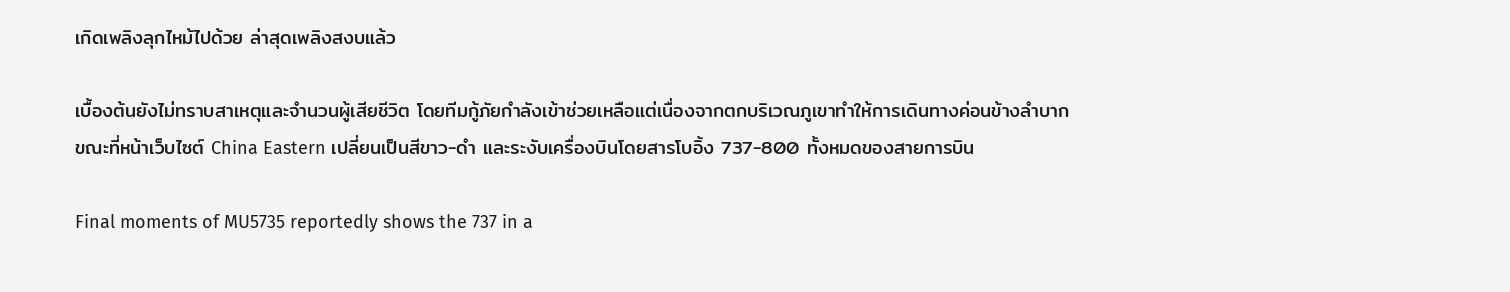เกิดเพลิงลุกไหม้ไปด้วย ล่าสุดเพลิงสงบแล้ว

เบื้องต้นยังไม่ทราบสาเหตุและจำนวนผู้เสียชีวิต โดยทีมกู้ภัยกำลังเข้าช่วยเหลือแต่เนื่องจากตกบริเวณภูเขาทำให้การเดินทางค่อนข้างลำบาก ขณะที่หน้าเว็บไซต์ China Eastern เปลี่ยนเป็นสีขาว-ดำ และระงับเครื่องบินโดยสารโบอิ้ง 737-800 ทั้งหมดของสายการบิน

Final moments of MU5735 reportedly shows the 737 in a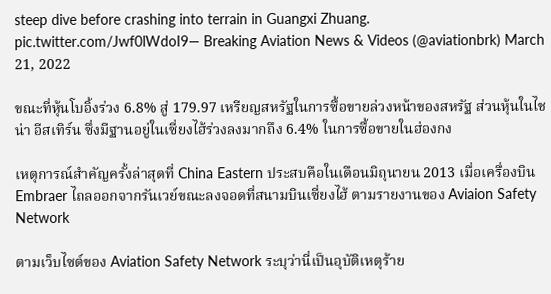steep dive before crashing into terrain in Guangxi Zhuang. pic.twitter.com/Jwf0lWdoI9— Breaking Aviation News & Videos (@aviationbrk) March 21, 2022

ขณะที่หุ้นโบอิ้งร่วง 6.8% สู่ 179.97 เหรียญสหรัฐในการซื้อขายล่วงหน้าของสหรัฐ ส่วนหุ้นในไชน่า อีสเทิร์น ซึ่งมีฐานอยู่ในเซี่ยงไฮ้ร่วงลงมากถึง 6.4% ในการซื้อขายในฮ่องกง

เหตุการณ์สำคัญครั้งล่าสุดที่ China Eastern ประสบคือในเดือนมิถุนายน 2013 เมื่อเครื่องบิน Embraer ไถลออกจากรันเวย์ขณะลงจอดที่สนามบินเซี่ยงไฮ้ ตามรายงานของ Aviaion Safety Network

ตามเว็บไซต์ของ Aviation Safety Network ระบุว่านี่เป็นอุบัติเหตุร้าย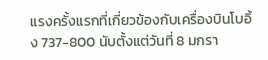แรงครั้งแรกที่เกี่ยวข้องกับเครื่องบินโบอิ้ง 737-800 นับตั้งแต่วันที่ 8 มกรา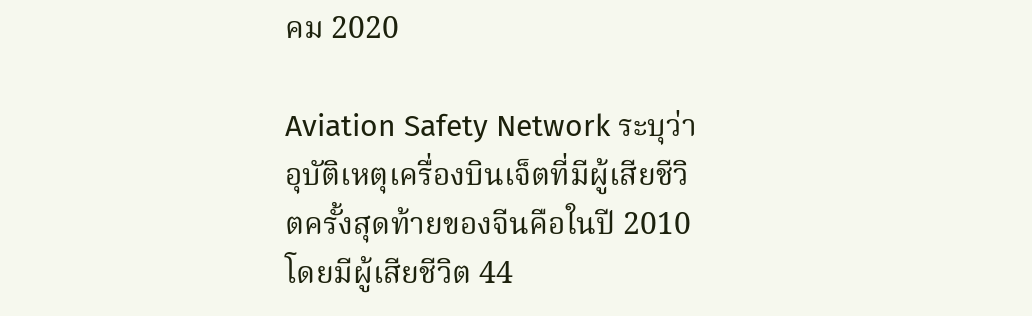คม 2020

Aviation Safety Network ระบุว่าอุบัติเหตุเครื่องบินเจ็ตที่มีผู้เสียชีวิตครั้งสุดท้ายของจีนคือในปี 2010 โดยมีผู้เสียชีวิต 44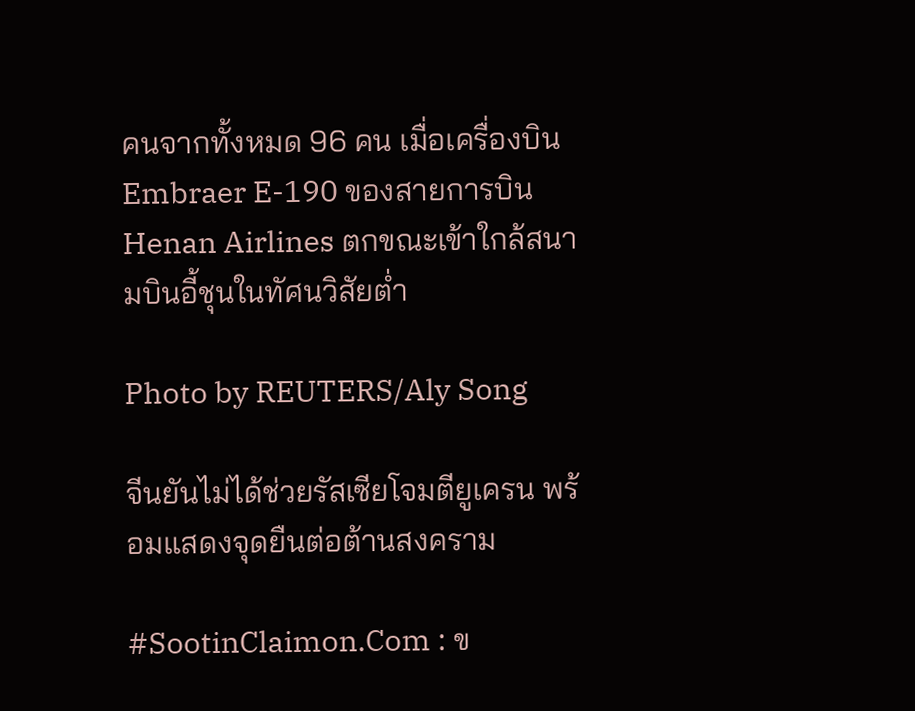คนจากทั้งหมด 96 คน เมื่อเครื่องบิน Embraer E-190 ของสายการบิน Henan Airlines ตกขณะเข้าใกล้สนามบินอี้ชุนในทัศนวิสัยต่ำ

Photo by REUTERS/Aly Song

จีนยันไม่ได้ช่วยรัสเซียโจมตียูเครน พร้อมแสดงจุดยืนต่อต้านสงคราม

#SootinClaimon.Com : ข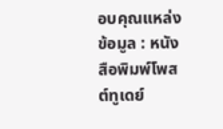อบคุณแหล่งข้อมูล : หนังสือพิมพ์โพสต์ทูเดย์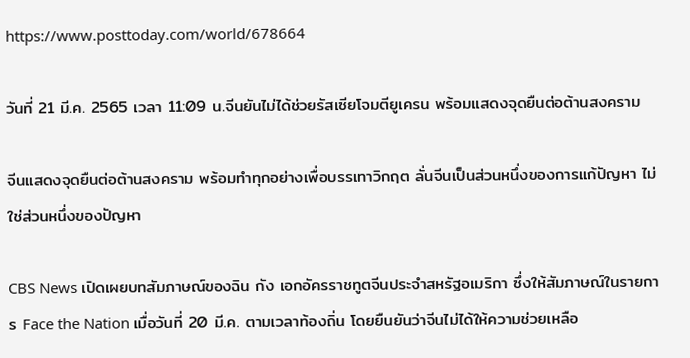https://www.posttoday.com/world/678664

วันที่ 21 มี.ค. 2565 เวลา 11:09 น.จีนยันไม่ได้ช่วยรัสเซียโจมตียูเครน พร้อมแสดงจุดยืนต่อต้านสงคราม

จีนแสดงจุดยืนต่อต้านสงคราม พร้อมทำทุกอย่างเพื่อบรรเทาวิกฤต ลั่นจีนเป็นส่วนหนึ่งของการแก้ปัญหา ไม่ใช่ส่วนหนึ่งของปัญหา

CBS News เปิดเผยบทสัมภาษณ์ของฉิน กัง เอกอัครราชทูตจีนประจำสหรัฐอเมริกา ซึ่งให้สัมภาษณ์ในรายการ Face the Nation เมื่อวันที่ 20 มี.ค. ตามเวลาท้องถิ่น โดยยืนยันว่าจีนไม่ได้ให้ความช่วยเหลือ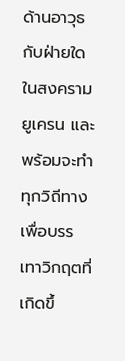ด้านอาวุธกับฝ่ายใดในสงครามยูเครน และพร้อมจะทำทุกวิถีทางเพื่อบรรเทาวิกฤตที่เกิดขึ้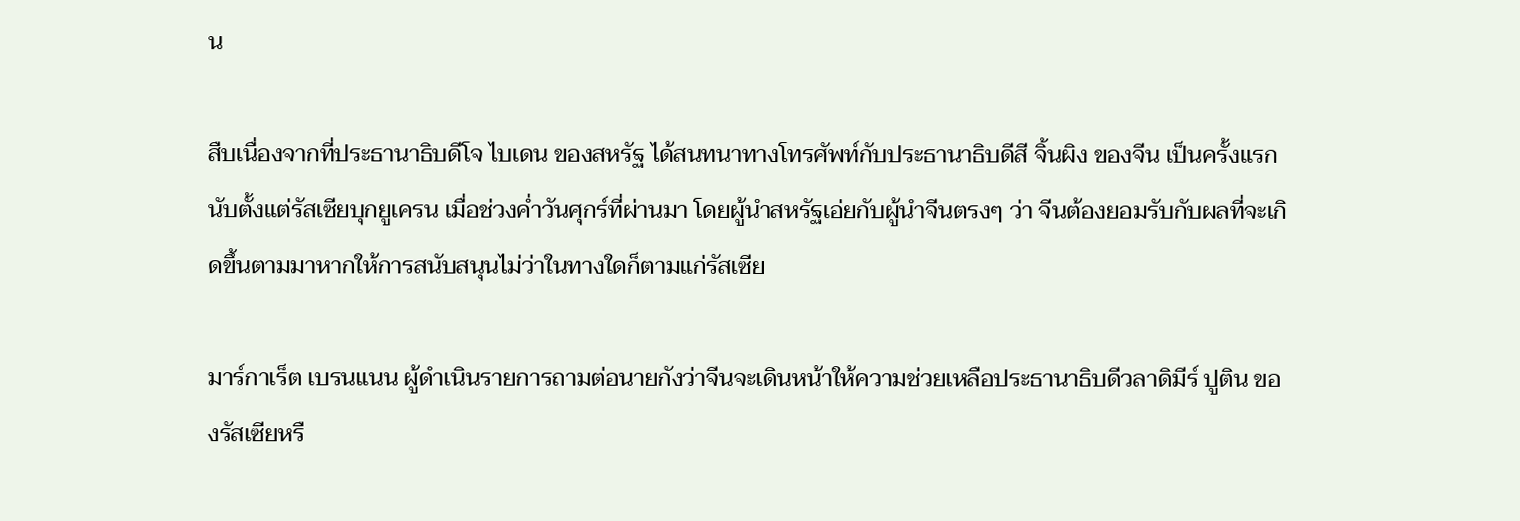น

สืบเนื่องจากที่ประธานาธิบดีโจ ไบเดน ของสหรัฐ ได้สนทนาทางโทรศัพท์กับประธานาธิบดีสี จิ้นผิง ของจีน เป็นครั้งแรกนับตั้งแต่รัสเซียบุกยูเครน เมื่อช่วงค่ำวันศุกร์ที่ผ่านมา โดยผู้นำสหรัฐเอ่ยกับผู้นำจีนตรงๆ ว่า จีนต้องยอมรับกับผลที่จะเกิดขึ้นตามมาหากให้การสนับสนุนไม่ว่าในทางใดก็ตามแก่รัสเซีย

มาร์กาเร็ต เบรนแนน ผู้ดำเนินรายการถามต่อนายกังว่าจีนจะเดินหน้าให้ความช่วยเหลือประธานาธิบดีวลาดิมีร์ ปูติน ของรัสเซียหรื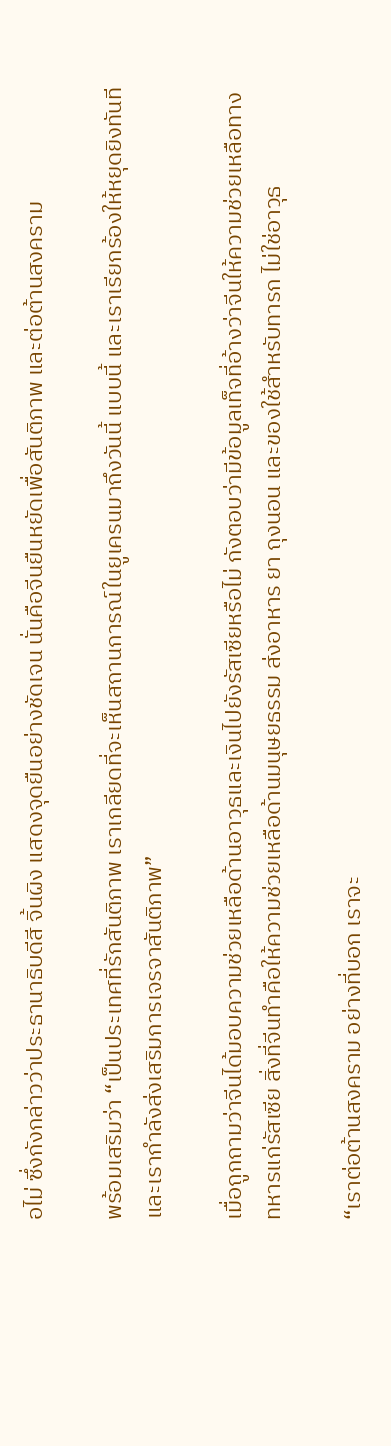อไม่ ซึ่งกังกล่าวว่าประธานาธิบดีสี จิ้นผิง แสดงจุดยืนอย่างชัดเจน นั่นคือจีนยืนหยัดเพื่อสันติภาพ และต่อต้านสงคราม

พร้อมเสริมว่า “เป็นประเทศที่รักสันติภาพ เราเกลียดที่จะเห็นสถานการณ์ในยูเครนมาถึงวันนี้ แบบนี้ และเราเรียกร้องให้หยุดยิงทันที และเรากำลังส่งเสริมการเจรจาสันติภาพ”

เมื่อถูกถามว่าจีนได้มอบความช่วยเหลือด้านอาวุธและเงินไปยังรัสเซียหรือไม่ กังตอบว่ามีข้อมูลเท็จที่อ้างว่าจีนให้ความช่วยเหลือทางทหารแก่รัสเซีย สิ่งที่จีนทำคือให้ความช่วยเหลือด้านมนุษยธรรม ส่งอาหาร ยา ถุงนอน และของใช้สำหรับทารก ไม่ใช่อาวุธ

“เราต่อต้านสงคราม อย่างที่บอก เราจะ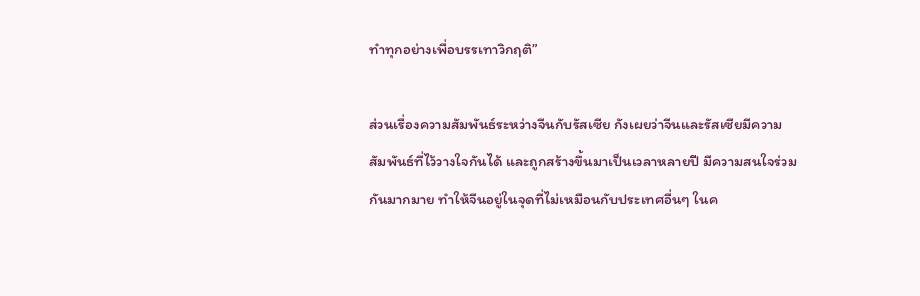ทำทุกอย่างเพื่อบรรเทาวิกฤติ”

ส่วนเรื่องความสัมพันธ์ระหว่างจีนกับรัสเซีย กังเผยว่าจีนและรัสเซียมีความสัมพันธ์ที่ไว้วางใจกันได้ และถูกสร้างขึ้นมาเป็นเวลาหลายปี มีความสนใจร่วมกันมากมาย ทำให้จีนอยู่ในจุดที่ไม่เหมือนกับประเทศอื่นๆ ในค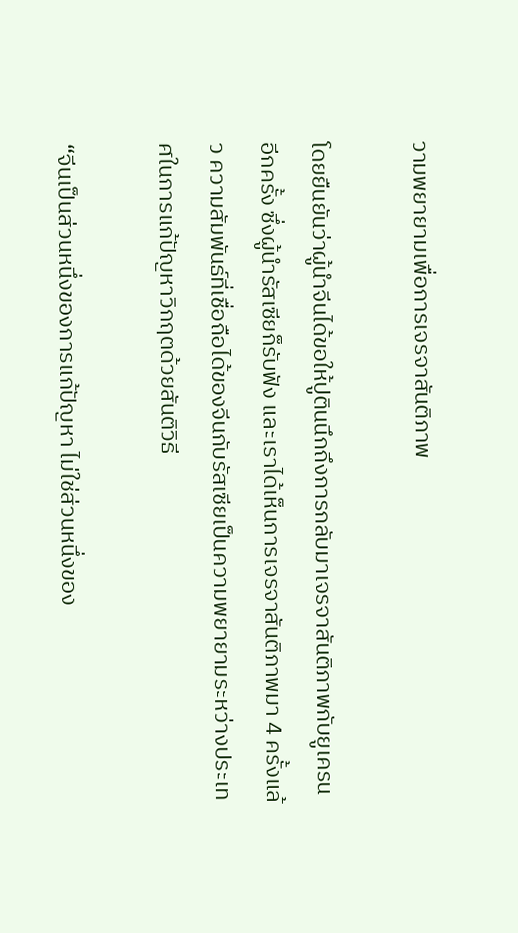วามพยายามเพื่อการเจรจาสันติภาพ

โดยยืนยันว่าผู้นำจีนได้ขอให้ปูตินนึกถึงการกลับมาเจรจาสันติภาพกับยูเครนอีกครั้ง ซึ่งผู้นำรัสเซียก็รับฟัง และเราได้เห็นการเจรจาสันติภาพมา 4 ครั้งแล้ว ความสัมพันธ์ที่เชื่อถือได้ของจีนกับรัสเซียเป็นความพยายามระหว่างประเทศในการแก้ปัญหาวิกฤตด้วยสันติวิธี

“จีนเป็นส่วนหนึ่งของการแก้ปัญหา ไม่ใช่ส่วนหนึ่งของ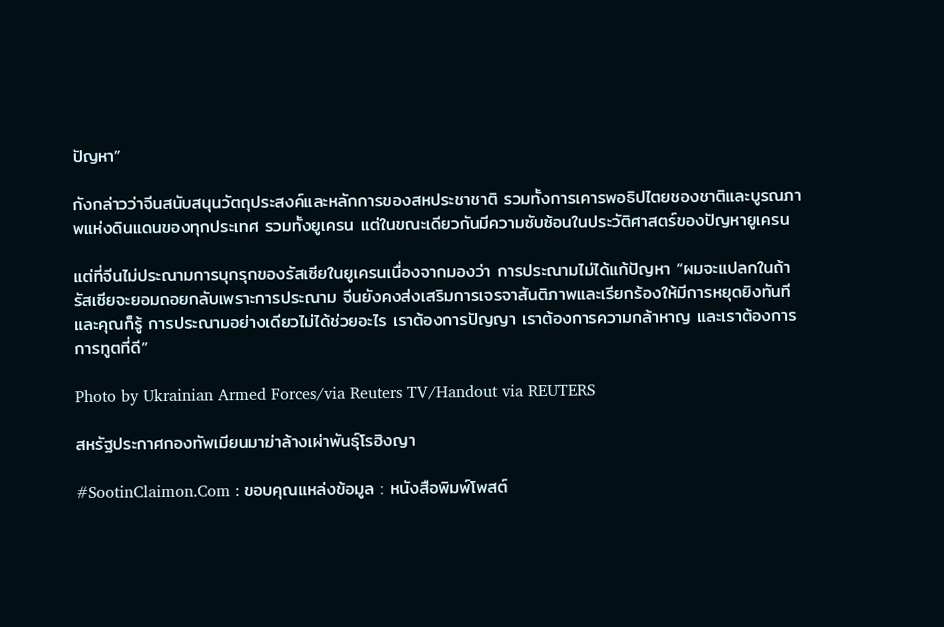ปัญหา”

กังกล่าวว่าจีนสนับสนุนวัตถุประสงค์และหลักการของสหประชาชาติ รวมทั้งการเคารพอธิปไตยชองชาติและบูรณภาพแห่งดินแดนของทุกประเทศ รวมทั้งยูเครน แต่ในขณะเดียวกันมีความซับซ้อนในประวัติศาสตร์ของปัญหายูเครน

แต่ที่จีนไม่ประณามการบุกรุกของรัสเซียในยูเครนเนื่องจากมองว่า การประณามไม่ได้แก้ปัญหา “ผมจะแปลกในถ้ารัสเซียจะยอมถอยกลับเพราะการประณาม จีนยังคงส่งเสริมการเจรจาสันติภาพและเรียกร้องให้มีการหยุดยิงทันที และคุณก็รู้ การประณามอย่างเดียวไม่ได้ช่วยอะไร เราต้องการปัญญา เราต้องการความกล้าหาญ และเราต้องการการทูตที่ดี”

Photo by Ukrainian Armed Forces/via Reuters TV/Handout via REUTERS

สหรัฐประกาศกองทัพเมียนมาฆ่าล้างเผ่าพันธุ์โรฮิงญา

#SootinClaimon.Com : ขอบคุณแหล่งข้อมูล : หนังสือพิมพ์โพสต์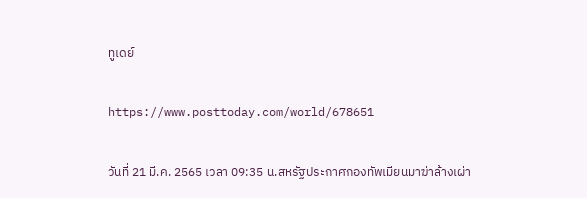ทูเดย์

https://www.posttoday.com/world/678651

วันที่ 21 มี.ค. 2565 เวลา 09:35 น.สหรัฐประกาศกองทัพเมียนมาฆ่าล้างเผ่า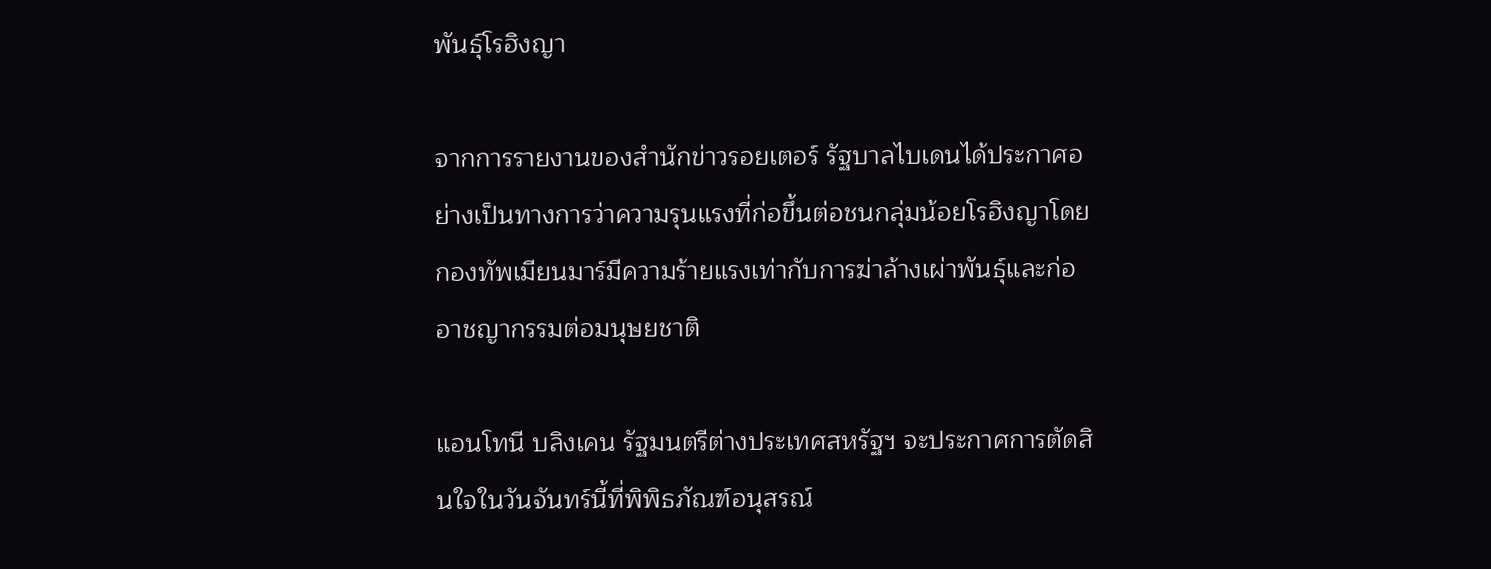พันธุ์โรฮิงญา

จากการรายงานของสำนักข่าวรอยเตอร์ รัฐบาลไบเดนได้ประกาศอย่างเป็นทางการว่าความรุนแรงที่ก่อขึ้นต่อชนกลุ่มน้อยโรฮิงญาโดยกองทัพเมียนมาร์มีความร้ายแรงเท่ากับการฆ่าล้างเผ่าพันธุ์และก่ออาชญากรรมต่อมนุษยชาติ

แอนโทนี บลิงเคน รัฐมนตรีต่างประเทศสหรัฐฯ จะประกาศการตัดสินใจในวันจันทร์นี้ที่พิพิธภัณฑ์อนุสรณ์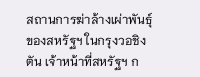สถานการฆ่าล้างเผ่าพันธุ์ของสหรัฐฯ ในกรุงวอชิงตัน เจ้าหน้าที่สหรัฐฯ ก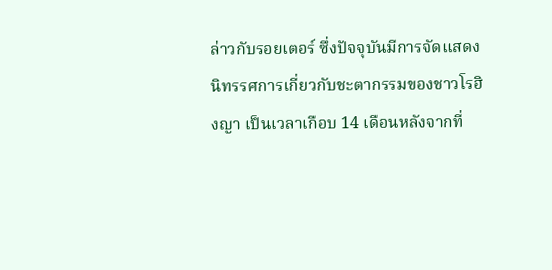ล่าวกับรอยเตอร์ ซึ่งปัจจุบันมีการจัดแสดงนิทรรศการเกี่ยวกับชะตากรรมของชาวโรฮิงญา เป็นเวลาเกือบ 14 เดือนหลังจากที่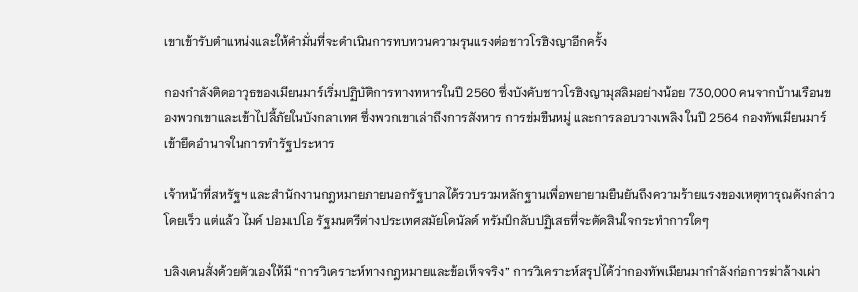เขาเข้ารับตำแหน่งและให้คำมั่นที่จะดำเนินการทบทวนความรุนแรงต่อชาวโรฮิงญาอีกครั้ง

กองกำลังติดอาวุธของเมียนมาร์เริ่มปฏิบัติการทางทหารในปี 2560 ซึ่งบังคับชาวโรฮิงญามุสลิมอย่างน้อย 730,000 คนจากบ้านเรือนของพวกเขาและเข้าไปลี้ภัยในบังกลาเทศ ซึ่งพวกเขาเล่าถึงการสังหาร การข่มขืนหมู่ และการลอบวางเพลิง ในปี 2564 กองทัพเมียนมาร์เข้ายึดอำนาจในการทำรัฐประหาร

เจ้าหน้าที่สหรัฐฯ และสำนักงานกฎหมายภายนอกรัฐบาลได้รวบรวมหลักฐานเพื่อพยายามยืนยันถึงความร้ายแรงของเหตุทารุณดังกล่าวโดยเร็ว แต่แล้ว ไมค์ ปอมเปโอ รัฐมนตรีต่างประเทศสมัยโดนัลด์ ทรัมป์กลับปฏิเสธที่จะตัดสินใจกระทำการใดๆ

บลิงเคนสั่งด้วยตัวเองให้มี “การวิเคราะห์ทางกฎหมายและข้อเท็จจริง” การวิเคราะห์สรุปได้ว่ากองทัพเมียนมากำลังก่อการฆ่าล้างเผ่า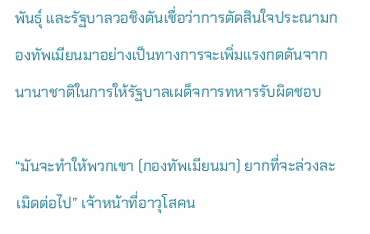พันธุ์ และรัฐบาลวอชิงตันเชื่อว่าการตัดสินใจประณามกองทัพเมียนมาอย่างเป็นทางการจะเพิ่มแรงกดดันจากนานาชาติในการให้รัฐบาลเผด็จการทหารรับผิดชอบ

“มันจะทำให้พวกเขา (กองทัพเมียนมา) ยากที่จะล่วงละเมิดต่อไป” เจ้าหน้าที่อาวุโสคน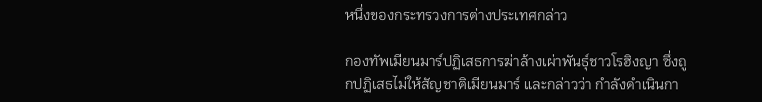หนึ่งของกระทรวงการต่างประเทศกล่าว

กองทัพเมียนมาร์ปฏิเสธการฆ่าล้างเผ่าพันธุ์ชาวโรฮิงญา ซึ่งถูกปฏิเสธไม่ให้สัญชาติเมียนมาร์ และกล่าวว่า กำลังดำเนินกา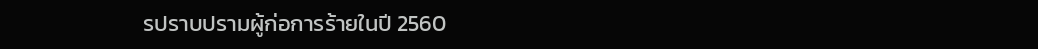รปราบปรามผู้ก่อการร้ายในปี 2560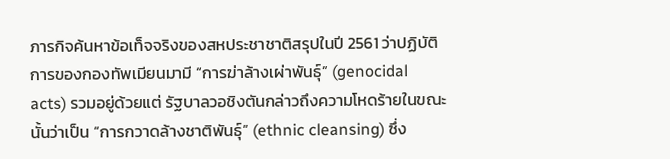ภารกิจค้นหาข้อเท็จจริงของสหประชาชาติสรุปในปี 2561 ว่าปฏิบัติการของกองทัพเมียนมามี “การฆ่าล้างเผ่าพันธุ์” (genocidal acts) รวมอยู่ด้วยแต่ รัฐบาลวอชิงตันกล่าวถึงความโหดร้ายในขณะนั้นว่าเป็น “การกวาดล้างชาติพันธุ์” (ethnic cleansing) ซึ่ง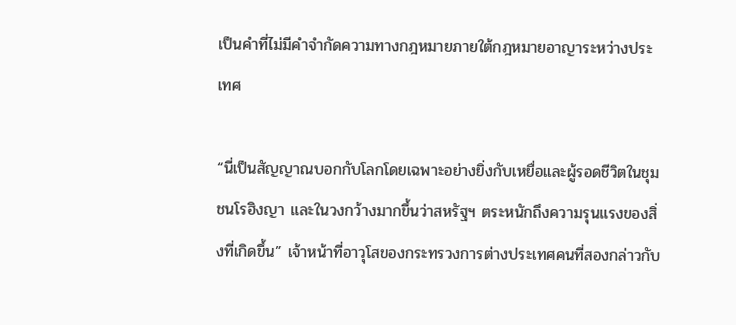เป็นคำที่ไม่มีคำจำกัดความทางกฎหมายภายใต้กฎหมายอาญาระหว่างประเทศ

“นี่เป็นสัญญาณบอกกับโลกโดยเฉพาะอย่างยิ่งกับเหยื่อและผู้รอดชีวิตในชุมชนโรฮิงญา และในวงกว้างมากขึ้นว่าสหรัฐฯ ตระหนักถึงความรุนแรงของสิ่งที่เกิดขึ้น” เจ้าหน้าที่อาวุโสของกระทรวงการต่างประเทศคนที่สองกล่าวกับ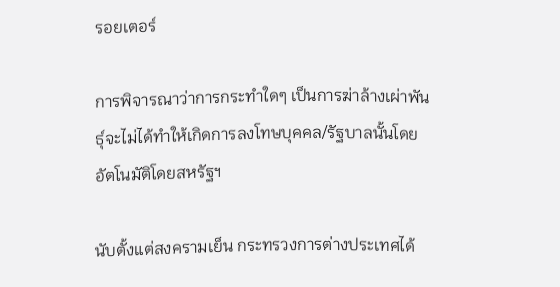รอยเตอร์

การพิจารณาว่าการกระทำใดๆ เป็นการฆ่าล้างเผ่าพันธุ์จะไม่ได้ทำให้เกิดการลงโทษบุคคล/รัฐบาลนั้นโดยอัตโนมัติโดยสหรัฐฯ

นับตั้งแต่สงครามเย็น กระทรวงการต่างประเทศได้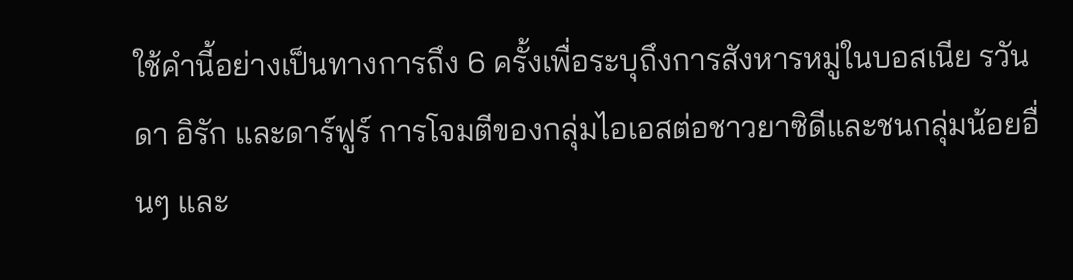ใช้คำนี้อย่างเป็นทางการถึง 6 ครั้งเพื่อระบุถึงการสังหารหมู่ในบอสเนีย รวันดา อิรัก และดาร์ฟูร์ การโจมตีของกลุ่มไอเอสต่อชาวยาซิดีและชนกลุ่มน้อยอื่นๆ และ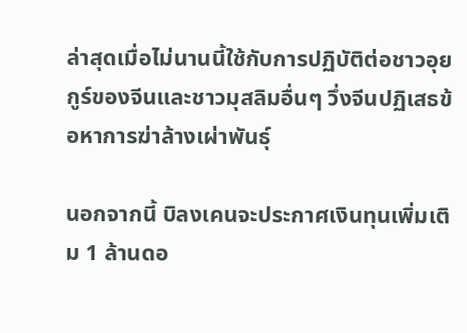ล่าสุดเมื่อไม่นานนี้ใช้กับการปฏิบัติต่อชาวอุยกูร์ของจีนและชาวมุสลิมอื่นๆ วึ่งจีนปฏิเสธข้อหาการฆ่าล้างเผ่าพันธุ์

นอกจากนี้ บิลงเคนจะประกาศเงินทุนเพิ่มเติม 1 ล้านดอ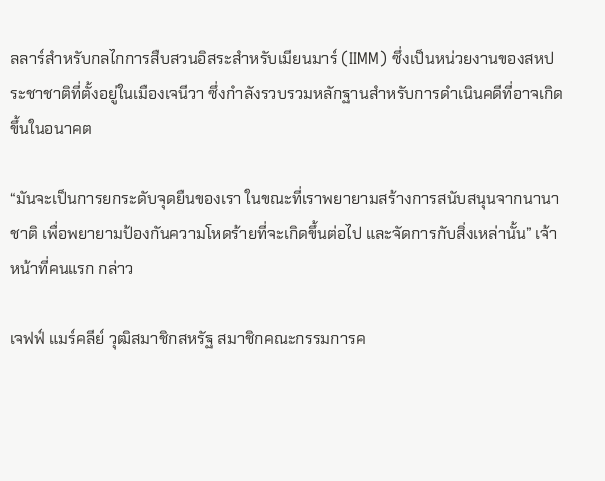ลลาร์สำหรับกลไกการสืบสวนอิสระสำหรับเมียนมาร์ (IIMM) ซึ่งเป็นหน่วยงานของสหประชาชาติที่ตั้งอยู่ในเมืองเจนีวา ซึ่งกำลังรวบรวมหลักฐานสำหรับการดำเนินคดีที่อาจเกิดขึ้นในอนาคต

“มันจะเป็นการยกระดับจุดยืนของเรา ในขณะที่เราพยายามสร้างการสนับสนุนจากนานาชาติ เพื่อพยายามป้องกันความโหดร้ายที่จะเกิดขึ้นต่อไป และจัดการกับสิ่งเหล่านั้น” เจ้าหน้าที่คนแรก กล่าว

เจฟฟ์ แมร์คลีย์ วุฒิสมาชิกสหรัฐ สมาชิกคณะกรรมการค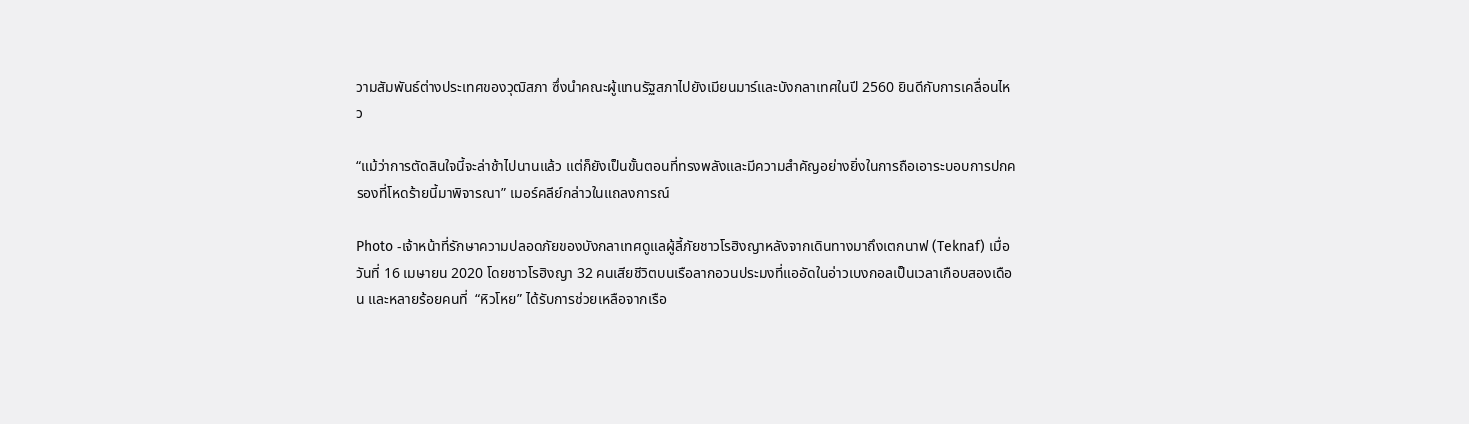วามสัมพันธ์ต่างประเทศของวุฒิสภา ซึ่งนำคณะผู้แทนรัฐสภาไปยังเมียนมาร์และบังกลาเทศในปี 2560 ยินดีกับการเคลื่อนไหว

“แม้ว่าการตัดสินใจนี้จะล่าช้าไปนานแล้ว แต่ก็ยังเป็นขั้นตอนที่ทรงพลังและมีความสำคัญอย่างยิ่งในการถือเอาระบอบการปกครองที่โหดร้ายนี้มาพิจารณา” เมอร์คลีย์กล่าวในแถลงการณ์

Photo -เจ้าหน้าที่รักษาความปลอดภัยของบังกลาเทศดูแลผู้ลี้ภัยชาวโรฮิงญาหลังจากเดินทางมาถึงเตกนาฟ (Teknaf) เมื่อวันที่ 16 เมษายน 2020 โดยชาวโรฮิงญา 32 คนเสียชีวิตบนเรือลากอวนประมงที่แออัดในอ่าวเบงกอลเป็นเวลาเกือบสองเดือน และหลายร้อยคนที่  “หิวโหย” ได้รับการช่วยเหลือจากเรือ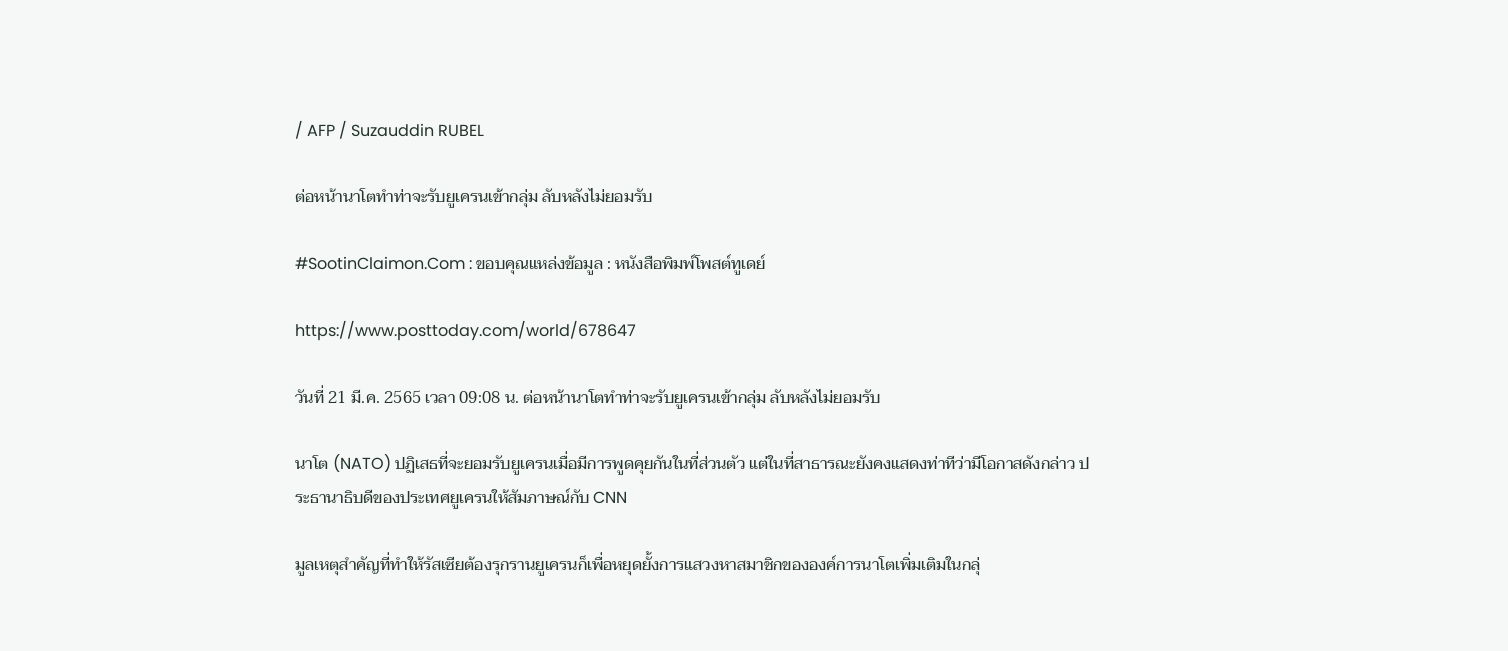/ AFP / Suzauddin RUBEL

ต่อหน้านาโตทำท่าจะรับยูเครนเข้ากลุ่ม ลับหลังไม่ยอมรับ

#SootinClaimon.Com : ขอบคุณแหล่งข้อมูล : หนังสือพิมพ์โพสต์ทูเดย์

https://www.posttoday.com/world/678647

วันที่ 21 มี.ค. 2565 เวลา 09:08 น. ต่อหน้านาโตทำท่าจะรับยูเครนเข้ากลุ่ม ลับหลังไม่ยอมรับ

นาโต (NATO) ปฏิเสธที่จะยอมรับยูเครนเมื่อมีการพูดคุยกันในที่ส่วนตัว แต่ในที่สาธารณะยังคงแสดงท่าทีว่ามีโอกาสดังกล่าว ประธานาธิบดีของประเทศยูเครนให้สัมภาษณ์กับ CNN

มูลเหตุสำคัญที่ทำให้รัสเซียต้องรุกรานยูเครนก็เพื่อหยุดยั้งการแสวงหาสมาชิกขององค์การนาโตเพิ่มเติมในกลุ่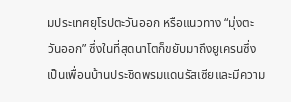มประเทศยุโรปตะวันออก หรือแนวทาง “มุ่งตะวันออก” ซึ่งในที่สุดนาโตก็ขยับมาถึงยูเครนซึ่งเป็นเพื่อนบ้านประชิดพรมแดนรัสเซียและมีความ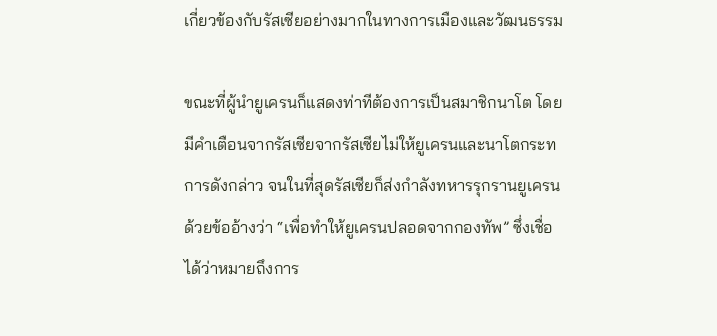เกี่ยวข้องกับรัสเซียอย่างมากในทางการเมืองและวัฒนธรรม

ขณะที่ผู้นำยูเครนก็แสดงท่าทีต้องการเป็นสมาชิกนาโต โดยมีคำเตือนจากรัสเซียจากรัสเซียไม่ให้ยูเครนและนาโตกระทการดังกล่าว จนในที่สุดรัสเซียก็ส่งกำลังทหารรุกรานยูเครนด้วยข้ออ้างว่า “เพื่อทำให้ยูเครนปลอดจากกองทัพ” ซึ่งเชื่อได้ว่าหมายถึงการ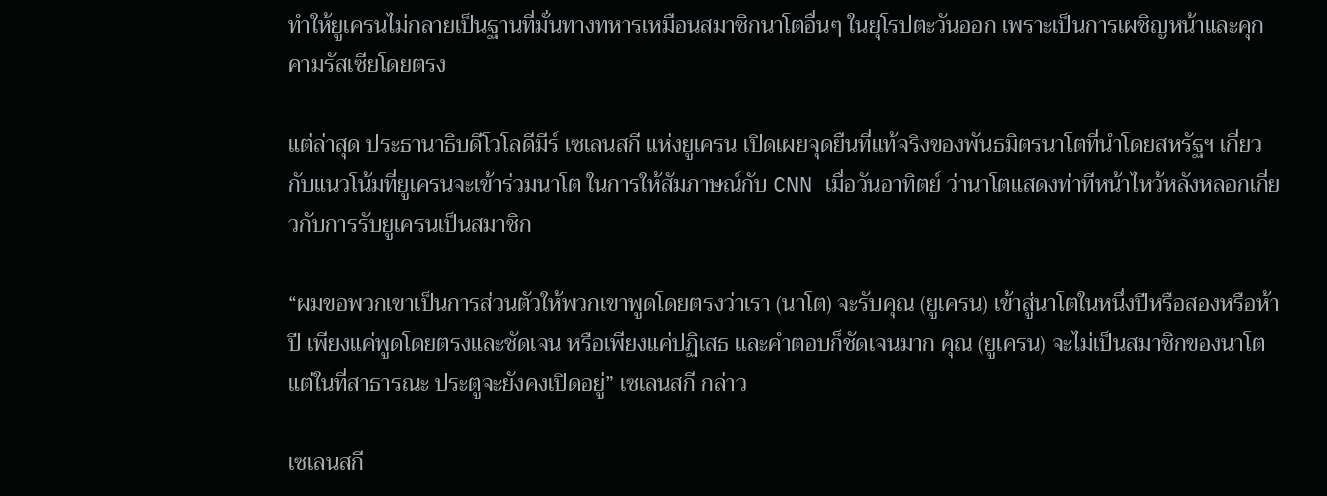ทำให้ยูเครนไม่กลายเป็นฐานที่มั่นทางทหารเหมือนสมาชิกนาโตอื่นๆ ในยุโรปตะวันออก เพราะเป็นการเผชิญหน้าและคุกคามรัสเซียโดยตรง

แต่ล่าสุด ประธานาธิบดีโวโลดีมีร์ เซเลนสกี แห่งยูเครน เปิดเผยจุดยืนที่แท้จริงของพันธมิตรนาโตที่นำโดยสหรัฐฯ เกี่ยวกับแนวโน้มที่ยูเครนจะเข้าร่วมนาโต ในการให้สัมภาษณ์กับ CNN เมื่อวันอาทิตย์ ว่านาโตแสดงท่าทีหน้าไหว้หลังหลอกเกี่ยวกับการรับยูเครนเป็นสมาชิก

“ผมขอพวกเขาเป็นการส่วนตัวให้พวกเขาพูดโดยตรงว่าเรา (นาโต) จะรับคุณ (ยูเครน) เข้าสู่นาโตในหนึ่งปีหรือสองหรือห้าปี เพียงแค่พูดโดยตรงและชัดเจน หรือเพียงแค่ปฏิเสธ และคำตอบก็ชัดเจนมาก คุณ (ยูเครน) จะไม่เป็นสมาชิกของนาโต แต่ในที่สาธารณะ ประตูจะยังคงเปิดอยู่” เซเลนสกี กล่าว

เซเลนสกี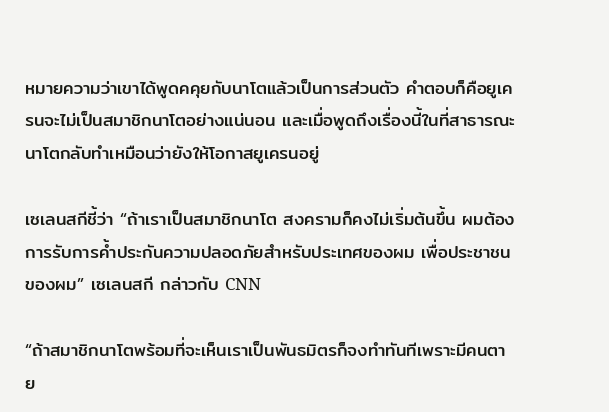หมายความว่าเขาได้พูดคคุยกับนาโตแล้วเป็นการส่วนตัว คำตอบก็คือยูเครนจะไม่เป็นสมาชิกนาโตอย่างแน่นอน และเมื่อพูดถึงเรื่องนี้ในที่สาธารณะนาโตกลับทำเหมือนว่ายังให้โอกาสยูเครนอยู่

เซเลนสกีชี้ว่า “ถ้าเราเป็นสมาชิกนาโต สงครามก็คงไม่เริ่มต้นขึ้น ผมต้องการรับการค้ำประกันความปลอดภัยสำหรับประเทศของผม เพื่อประชาชนของผม” เซเลนสกี กล่าวกับ CNN

“ถ้าสมาชิกนาโตพร้อมที่จะเห็นเราเป็นพันธมิตรก็จงทำทันทีเพราะมีคนตาย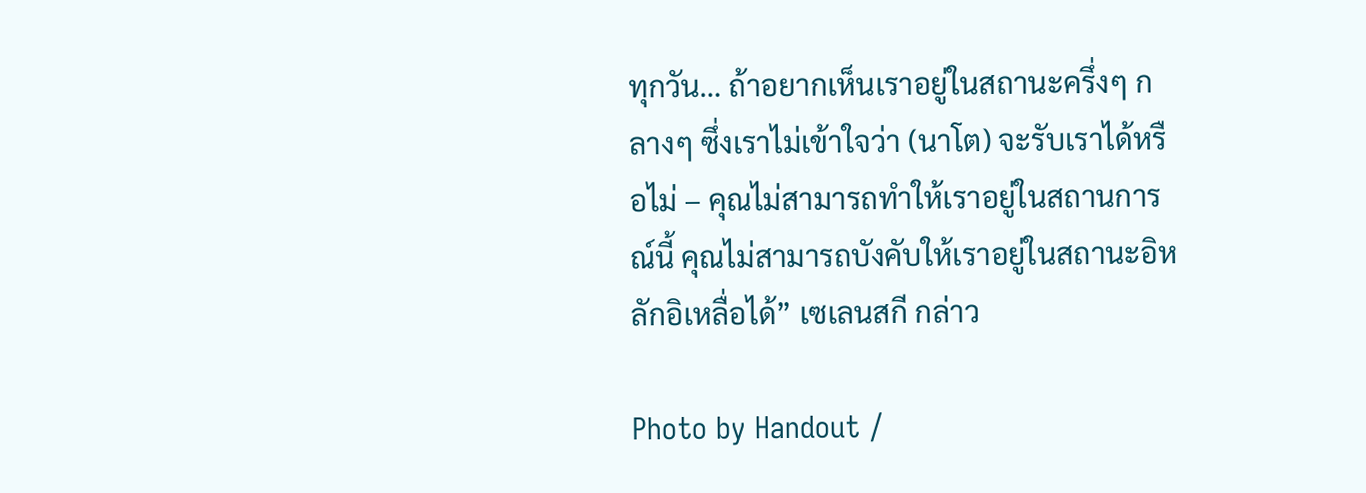ทุกวัน… ถ้าอยากเห็นเราอยู่ในสถานะครึ่งๆ กลางๆ ซึ่งเราไม่เข้าใจว่า (นาโต) จะรับเราได้หรือไม่ – คุณไม่สามารถทำให้เราอยู่ในสถานการณ์นี้ คุณไม่สามารถบังคับให้เราอยู่ในสถานะอิหลักอิเหลื่อได้” เซเลนสกี กล่าว

Photo by Handout /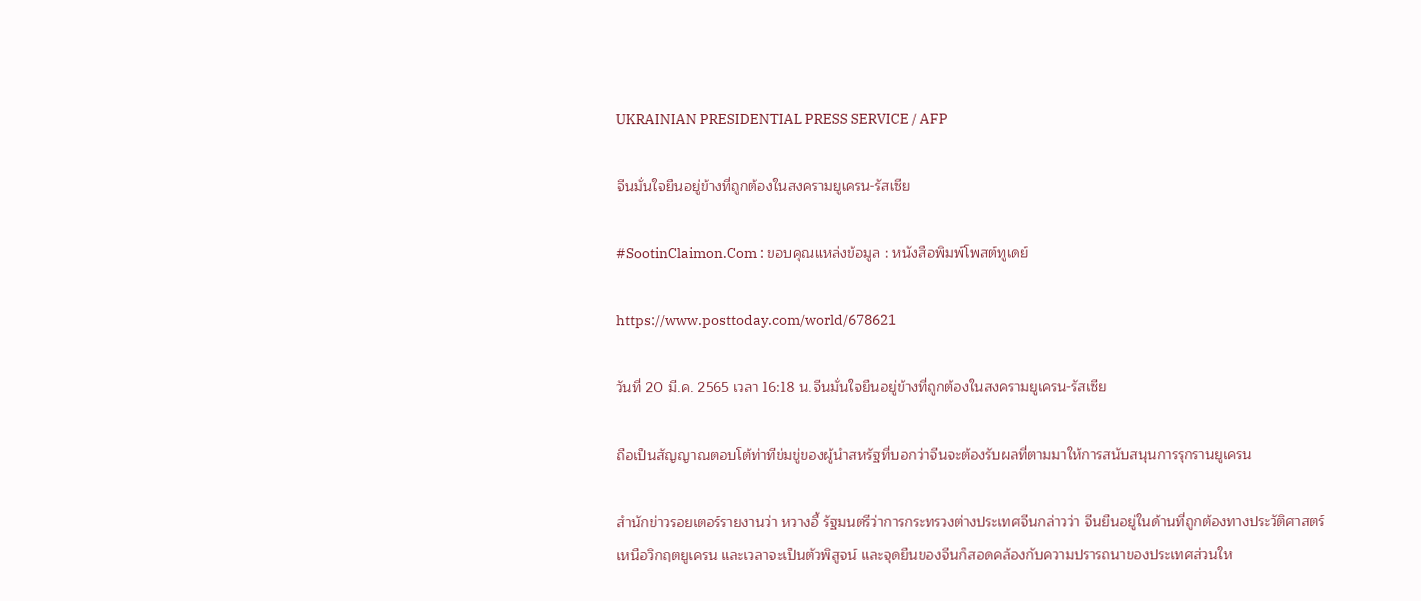UKRAINIAN PRESIDENTIAL PRESS SERVICE / AFP

จีนมั่นใจยืนอยู่ข้างที่ถูกต้องในสงครามยูเครน-รัสเซีย

#SootinClaimon.Com : ขอบคุณแหล่งข้อมูล : หนังสือพิมพ์โพสต์ทูเดย์

https://www.posttoday.com/world/678621

วันที่ 20 มี.ค. 2565 เวลา 16:18 น.จีนมั่นใจยืนอยู่ข้างที่ถูกต้องในสงครามยูเครน-รัสเซีย

ถือเป็นสัญญาณตอบโต้ท่าทีข่มขู่ของผู้นำสหรัฐที่บอกว่าจีนจะต้องรับผลที่ตามมาให้การสนับสนุนการรุกรานยูเครน

สำนักข่าวรอยเตอร์รายงานว่า หวางอี้ รัฐมนตรีว่าการกระทรวงต่างประเทศจีนกล่าวว่า จีนยืนอยู่ในด้านที่ถูกต้องทางประวัติศาสตร์เหนือวิกฤตยูเครน และเวลาจะเป็นตัวพิสูจน์ และจุดยืนของจีนก็สอดคล้องกับความปรารถนาของประเทศส่วนให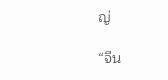ญ่

“จีน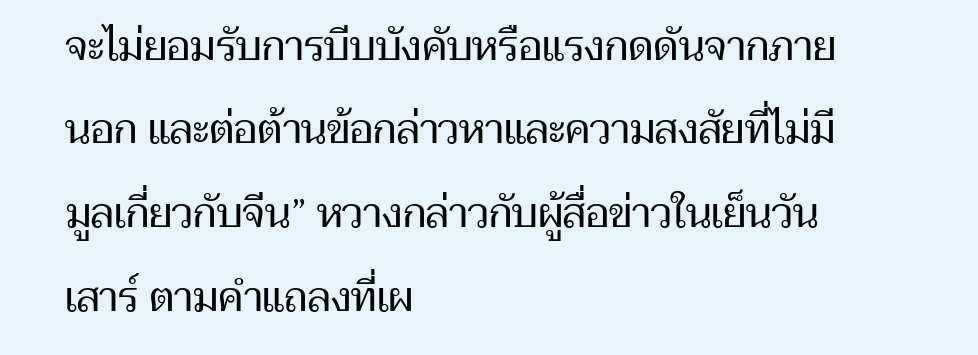จะไม่ยอมรับการบีบบังคับหรือแรงกดดันจากภายนอก และต่อต้านข้อกล่าวหาและความสงสัยที่ไม่มีมูลเกี่ยวกับจีน” หวางกล่าวกับผู้สื่อข่าวในเย็นวันเสาร์ ตามคำแถลงที่เผ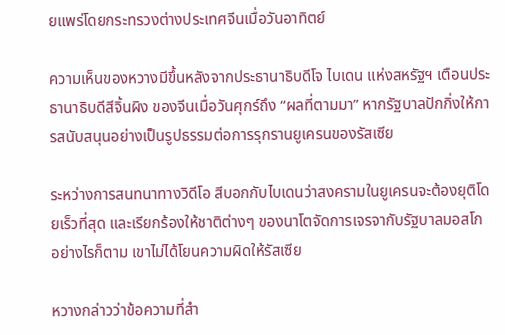ยแพร่โดยกระทรวงต่างประเทศจีนเมื่อวันอาทิตย์

ความเห็นของหวางมีขึ้นหลังจากประธานาธิบดีโจ ไบเดน แห่งสหรัฐฯ เตือนประธานาธิบดีสีจิ้นผิง ของจีนเมื่อวันศุกร์ถึง “ผลที่ตามมา” หากรัฐบาลปักกิ่งให้การสนับสนุนอย่างเป็นรูปธรรมต่อการรุกรานยูเครนของรัสเซีย

ระหว่างการสนทนาทางวิดีโอ สีบอกกับไบเดนว่าสงครามในยูเครนจะต้องยุติโดยเร็วที่สุด และเรียกร้องให้ชาติต่างๆ ของนาโตจัดการเจรจากับรัฐบาลมอสโก อย่างไรก็ตาม เขาไม่ได้โยนความผิดให้รัสเซีย

หวางกล่าวว่าข้อความที่สำ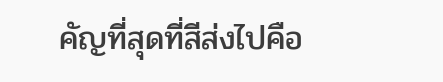คัญที่สุดที่สีส่งไปคือ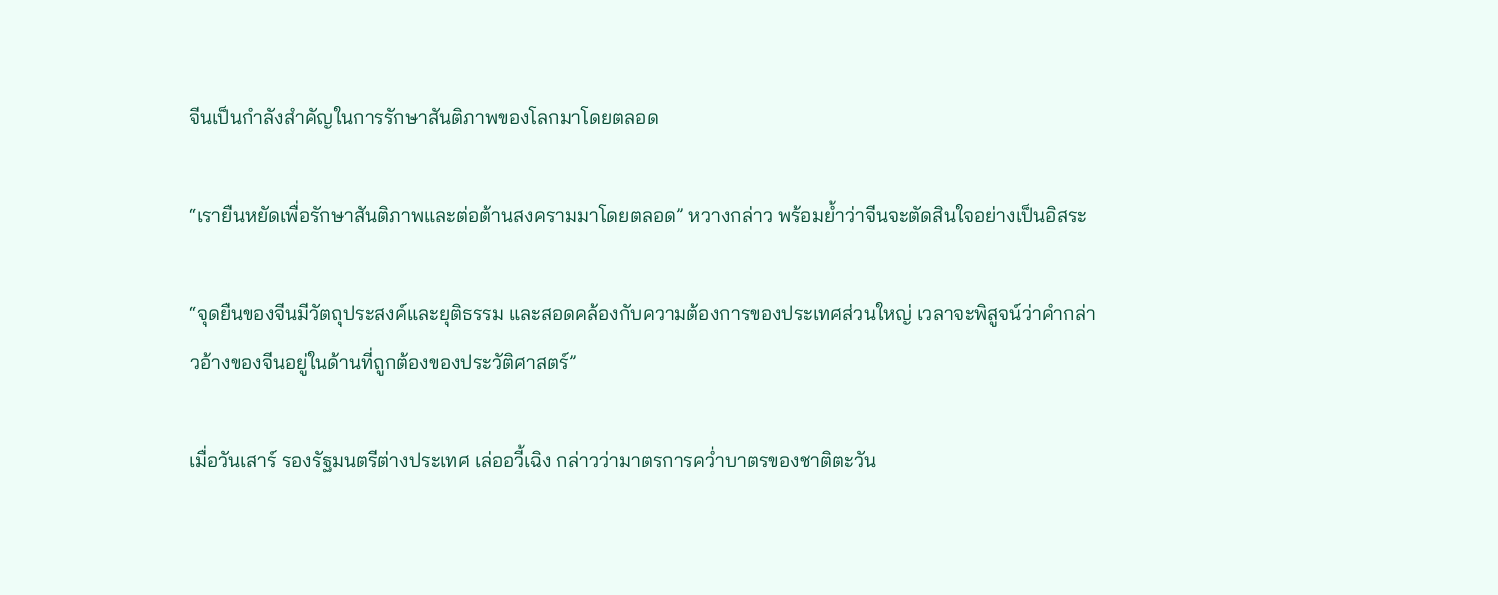จีนเป็นกำลังสำคัญในการรักษาสันติภาพของโลกมาโดยตลอด

“เรายืนหยัดเพื่อรักษาสันติภาพและต่อต้านสงครามมาโดยตลอด” หวางกล่าว พร้อมย้ำว่าจีนจะตัดสินใจอย่างเป็นอิสระ

“จุดยืนของจีนมีวัตถุประสงค์และยุติธรรม และสอดคล้องกับความต้องการของประเทศส่วนใหญ่ เวลาจะพิสูจน์ว่าคำกล่าวอ้างของจีนอยู่ในด้านที่ถูกต้องของประวัติศาสตร์”

เมื่อวันเสาร์ รองรัฐมนตรีต่างประเทศ เล่ออวี้เฉิง กล่าวว่ามาตรการคว่ำบาตรของชาติตะวัน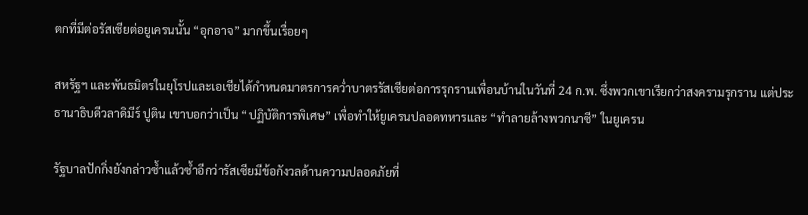ตกที่มีต่อรัสเซียต่อยูเครนนั้น “อุกอาจ” มากขึ้นเรื่อยๆ

สหรัฐฯ และพันธมิตรในยุโรปและเอเชียได้กำหนดมาตรการคว่ำบาตรรัสเซียต่อการรุกรานเพื่อนบ้านในวันที่ 24 ก.พ. ซึ่งพวกเขาเรียกว่าสงครามรุกราน แต่ประธานาธิบดีวลาดิมีร์ ปูติน เขาบอกว่าเป็น “ปฏิบัติการพิเศษ” เพื่อทำให้ยูเครนปลอดทหารและ “ทำลายล้างพวกนาซี” ในยูเครน

รัฐบาลปักกิ่งยังกล่าวซ้ำแล้วซ้ำอีกว่ารัสเซียมีข้อกังวลด้านความปลอดภัยที่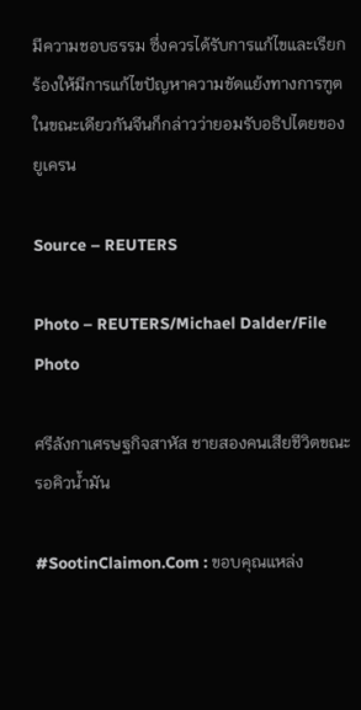มีความชอบธรรม ซึ่งควรได้รับการแก้ไขและเรียกร้องให้มีการแก้ไขปัญหาความขัดแย้งทางการฑูต ในขณะเดียวกันจีนก็กล่าวว่ายอมรับอธิปไตยของยูเครน

Source – REUTERS

Photo – REUTERS/Michael Dalder/File Photo

ศรีลังกาเศรษฐกิจสาหัส ชายสองคนเสียชีวิตขณะรอคิวน้ำมัน

#SootinClaimon.Com : ขอบคุณแหล่ง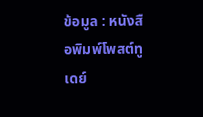ข้อมูล : หนังสือพิมพ์โพสต์ทูเดย์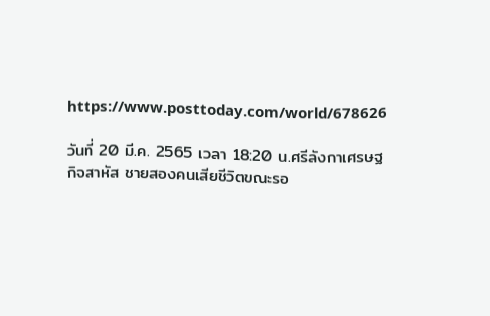https://www.posttoday.com/world/678626

วันที่ 20 มี.ค. 2565 เวลา 18:20 น.ศรีลังกาเศรษฐกิจสาหัส ชายสองคนเสียชีวิตขณะรอ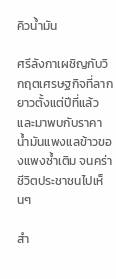คิวน้ำมัน

ศรีลังกาเผชิญกับวิกฤตเศรษฐกิจที่ลากยาวตั้งแต่ปีที่แล้ว และมาพบกับราคาน้ำมันแพงแลข้าวของแพงซ้ำเติม จนคร่าชีวิตประชาชนไปเห็นๆ

สำ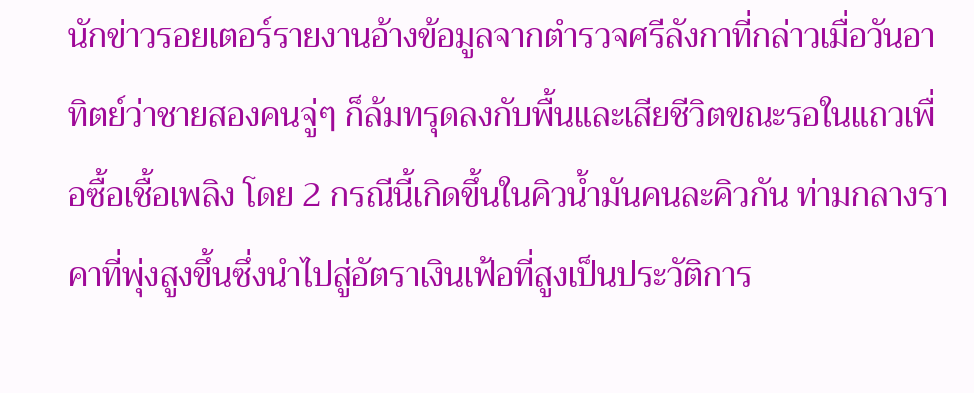นักข่าวรอยเตอร์รายงานอ้างข้อมูลจากตำรวจศรีลังกาที่กล่าวเมื่อวันอาทิตย์ว่าชายสองคนจู่ๆ ก็ล้มทรุดลงกับพื้นและเสียชีวิตขณะรอในแถวเพื่อซื้อเชื้อเพลิง โดย 2 กรณีนี้เกิดขึ้นในคิวน้ำมันคนละคิวกัน ท่ามกลางราคาที่พุ่งสูงขึ้นซึ่งนำไปสู่อัตราเงินเฟ้อที่สูงเป็นประวัติการ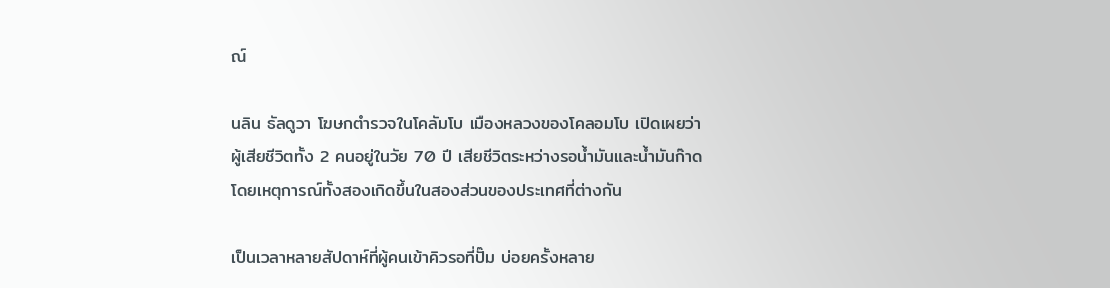ณ์

นลิน ธัลดูวา โฆษกตำรวจในโคลัมโบ เมืองหลวงของโคลอมโบ เปิดเผยว่า ผู้เสียชีวิตทั้ง 2 คนอยู่ในวัย 70 ปี เสียชีวิตระหว่างรอน้ำมันและน้ำมันก๊าดโดยเหตุการณ์ทั้งสองเกิดขึ้นในสองส่วนของประเทศที่ต่างกัน

เป็นเวลาหลายสัปดาห์ที่ผู้คนเข้าคิวรอที่ปั๊ม บ่อยครั้งหลาย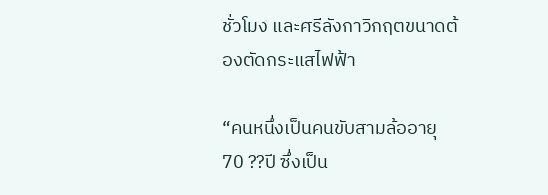ชั่วโมง และศรีลังกาวิกฤตขนาดต้องตัดกระแสไฟฟ้า

“คนหนึ่งเป็นคนขับสามล้ออายุ 70 ??ปี ซึ่งเป็น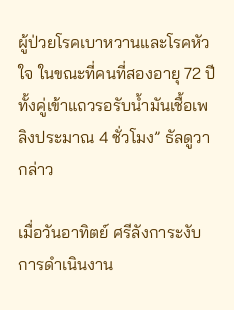ผู้ป่วยโรคเบาหวานและโรคหัวใจ ในขณะที่คนที่สองอายุ 72 ปี ทั้งคู่เข้าแถวรอรับน้ำมันเชื้อเพลิงประมาณ 4 ชั่วโมง” ธัลดูวา กล่าว

เมื่อวันอาทิตย์ ศรีลังการะงับการดำเนินงาน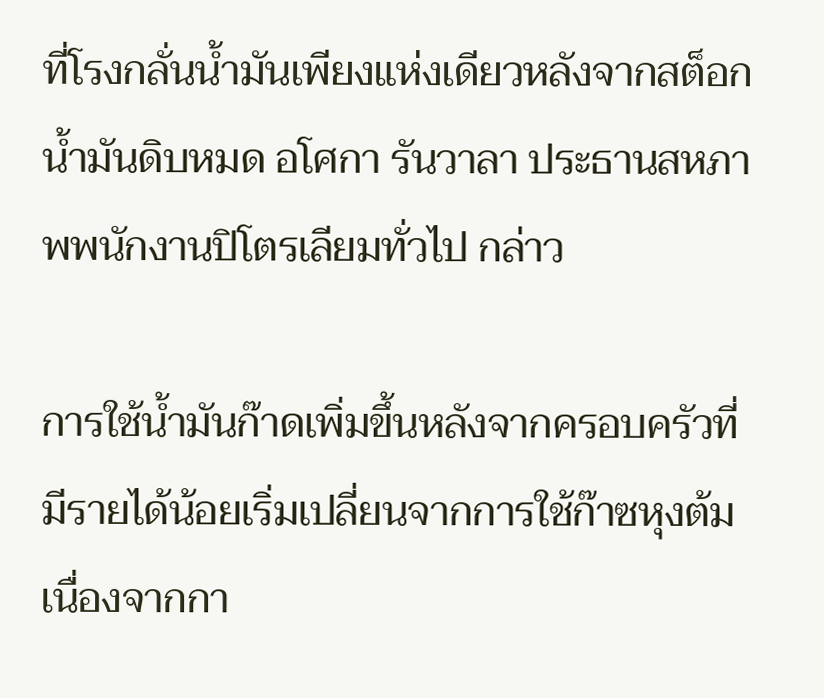ที่โรงกลั่นน้ำมันเพียงแห่งเดียวหลังจากสต็อกน้ำมันดิบหมด อโศกา รันวาลา ประธานสหภาพพนักงานปิโตรเลียมทั่วไป กล่าว

การใช้น้ำมันก๊าดเพิ่มขึ้นหลังจากครอบครัวที่มีรายได้น้อยเริ่มเปลี่ยนจากการใช้ก๊าซหุงต้มเนื่องจากกา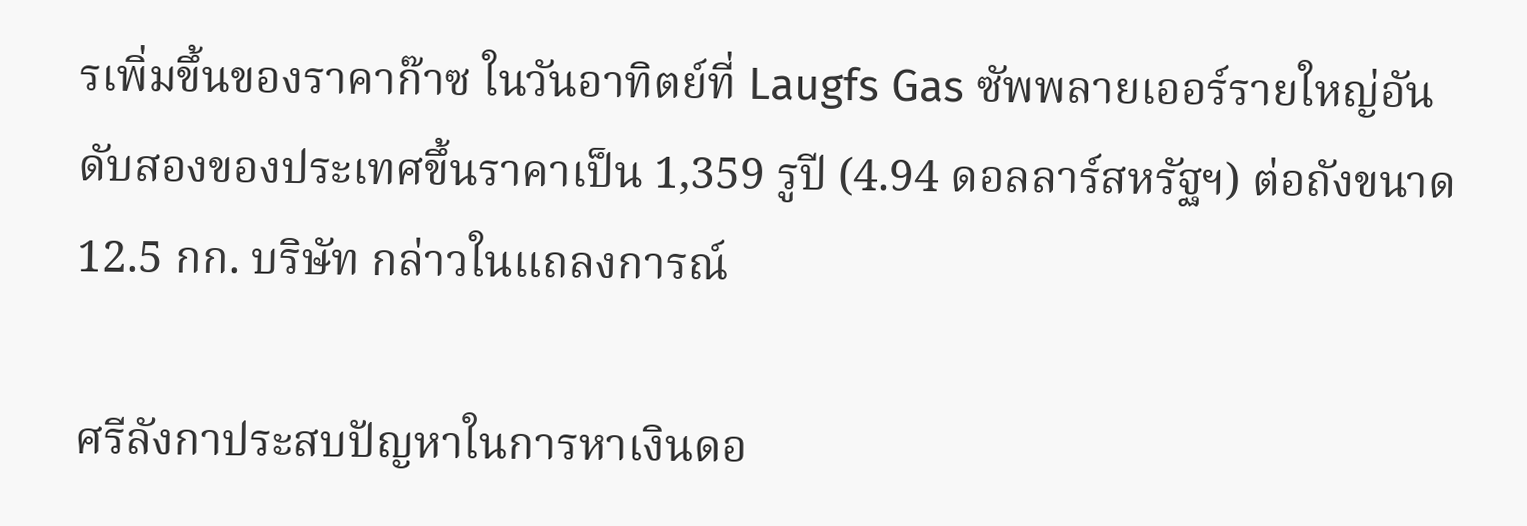รเพิ่มขึ้นของราคาก๊าซ ในวันอาทิตย์ที่ Laugfs Gas ซัพพลายเออร์รายใหญ่อันดับสองของประเทศขึ้นราคาเป็น 1,359 รูปี (4.94 ดอลลาร์สหรัฐฯ) ต่อถังขนาด 12.5 กก. บริษัท กล่าวในแถลงการณ์

ศรีลังกาประสบปัญหาในการหาเงินดอ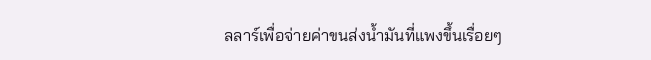ลลาร์เพื่อจ่ายค่าขนส่งน้ำมันที่แพงขึ้นเรื่อยๆ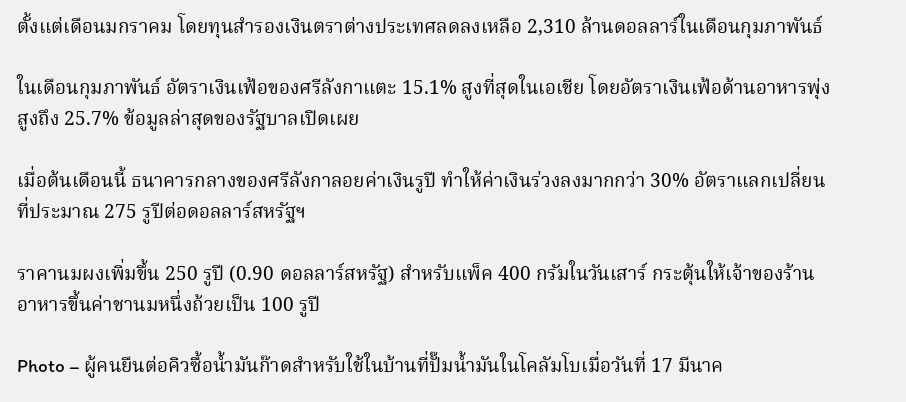ตั้งแต่เดือนมกราคม โดยทุนสำรองเงินตราต่างประเทศลดลงเหลือ 2,310 ล้านดอลลาร์ในเดือนกุมภาพันธ์

ในเดือนกุมภาพันธ์ อัตราเงินเฟ้อของศรีลังกาแตะ 15.1% สูงที่สุดในเอเชีย โดยอัตราเงินเฟ้อด้านอาหารพุ่งสูงถึง 25.7% ข้อมูลล่าสุดของรัฐบาลเปิดเผย

เมื่อต้นเดือนนี้ ธนาคารกลางของศรีลังกาลอยค่าเงินรูปี ทำให้ค่าเงินร่วงลงมากกว่า 30% อัตราแลกเปลี่ยนที่ประมาณ 275 รูปีต่อดอลลาร์สหรัฐฯ

ราคานมผงเพิ่มขึ้น 250 รูปี (0.90 ดอลลาร์สหรัฐ) สำหรับแพ็ค 400 กรัมในวันเสาร์ กระตุ้นให้เจ้าของร้านอาหารขึ้นค่าชานมหนึ่งถ้วยเป็น 100 รูปี

Photo – ผู้คนยืนต่อคิวซื้อน้ำมันก๊าดสำหรับใช้ในบ้านที่ปั๊มน้ำมันในโคลัมโบเมื่อวันที่ 17 มีนาค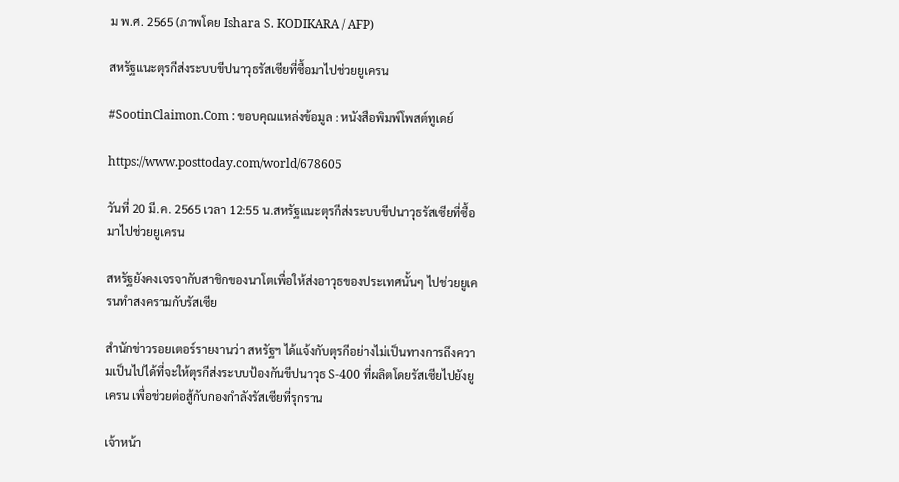ม พ.ศ. 2565 (ภาพโดย Ishara S. KODIKARA / AFP)

สหรัฐแนะตุรกีส่งระบบขีปนาวุธรัสเซียที่ซื้อมาไปช่วยยูเครน

#SootinClaimon.Com : ขอบคุณแหล่งข้อมูล : หนังสือพิมพ์โพสต์ทูเดย์

https://www.posttoday.com/world/678605

วันที่ 20 มี.ค. 2565 เวลา 12:55 น.สหรัฐแนะตุรกีส่งระบบขีปนาวุธรัสเซียที่ซื้อมาไปช่วยยูเครน

สหรัฐยังคงเจรจากับสาชิกของนาโตเพื่อให้ส่งอาวุธของประเทศนั้นๆ ไปช่วยยูเครนทำสงครามกับรัสเซีย

สำนักข่าวรอยเตอร์รายงานว่า สหรัฐฯ ได้แจ้งกับตุรกีอย่างไม่เป็นทางการถึงความเป็นไปได้ที่จะให้ตุรกีส่งระบบป้องกันขีปนาวุธ S-400 ที่ผลิตโดยรัสเซียไปยังยูเครน เพื่อช่วยต่อสู้กับกองกำลังรัสเซียที่รุกราน

เจ้าหน้า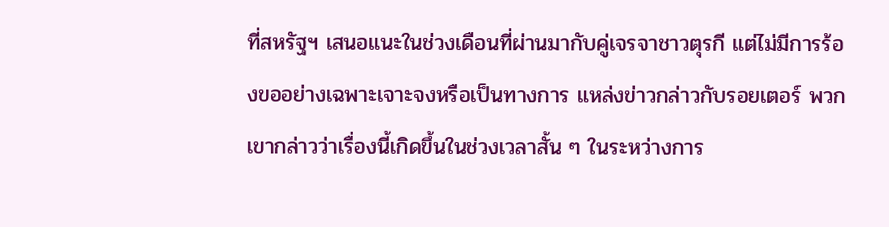ที่สหรัฐฯ เสนอแนะในช่วงเดือนที่ผ่านมากับคู่เจรจาชาวตุรกี แต่ไม่มีการร้องขออย่างเฉพาะเจาะจงหรือเป็นทางการ แหล่งข่าวกล่าวกับรอยเตอร์ พวกเขากล่าวว่าเรื่องนี้เกิดขึ้นในช่วงเวลาสั้น ๆ ในระหว่างการ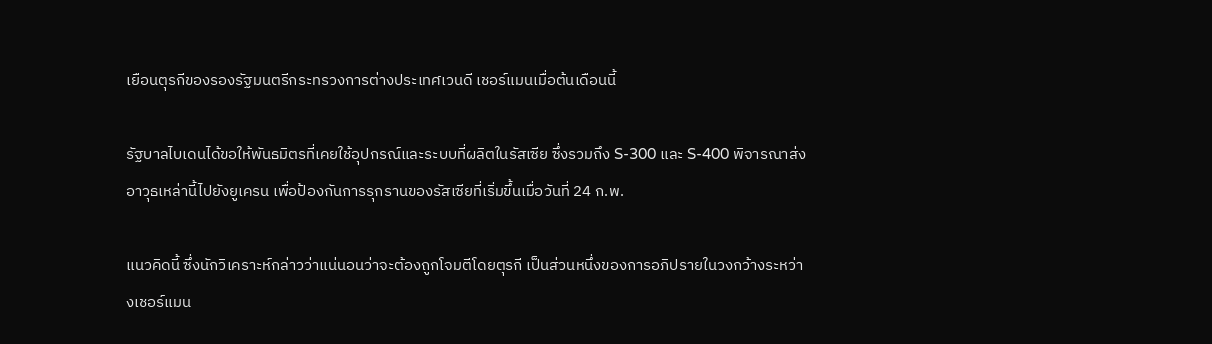เยือนตุรกีของรองรัฐมนตรีกระทรวงการต่างประเทศเวนดี เชอร์แมนเมื่อต้นเดือนนี้

รัฐบาลไบเดนได้ขอให้พันธมิตรที่เคยใช้อุปกรณ์และระบบที่ผลิตในรัสเซีย ซึ่งรวมถึง S-300 และ S-400 พิจารณาส่งอาวุธเหล่านี้ไปยังยูเครน เพื่อป้องกันการรุกรานของรัสเซียที่เริ่มขึ้นเมื่อวันที่ 24 ก.พ.

แนวคิดนี้ ซึ่งนักวิเคราะห์กล่าวว่าแน่นอนว่าจะต้องถูกโจมตีโดยตุรกี เป็นส่วนหนึ่งของการอภิปรายในวงกว้างระหว่างเชอร์แมน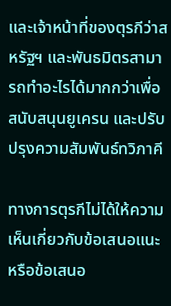และเจ้าหน้าที่ของตุรกีว่าสหรัฐฯ และพันธมิตรสามารถทำอะไรได้มากกว่าเพื่อสนับสนุนยูเครน และปรับปรุงความสัมพันธ์ทวิภาคี

ทางการตุรกีไม่ได้ให้ความเห็นเกี่ยวกับข้อเสนอแนะหรือข้อเสนอ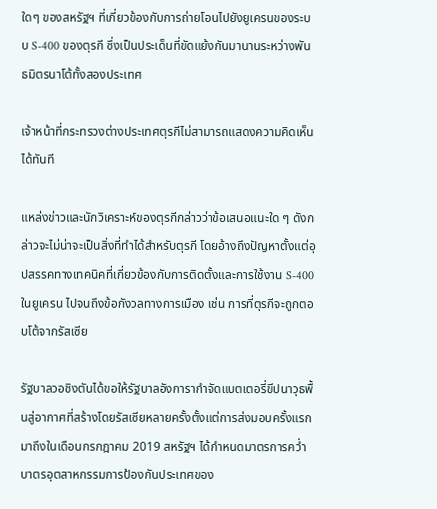ใดๆ ของสหรัฐฯ ที่เกี่ยวข้องกับการถ่ายโอนไปยังยูเครนของระบบ S-400 ของตุรกี ซึ่งเป็นประเด็นที่ขัดแย้งกันมานานระหว่างพันธมิตรนาโต้ทั้งสองประเทศ

เจ้าหน้าที่กระทรวงต่างประเทศตุรกีไม่สามารถแสดงความคิดเห็นได้ทันที

แหล่งข่าวและนักวิเคราะห์ของตุรกีกล่าวว่าข้อเสนอแนะใด ๆ ดังกล่าวจะไม่น่าจะเป็นสิ่งที่ทำได้สำหรับตุรกี โดยอ้างถึงปัญหาตั้งแต่อุปสรรคทางเทคนิคที่เกี่ยวข้องกับการติดตั้งและการใช้งาน S-400 ในยูเครน ไปจนถึงข้อกังวลทางการเมือง เช่น การที่ตุรกีจะถูกตอบโต้จากรัสเซีย

รัฐบาลวอชิงตันได้ขอให้รัฐบาลอังการากำจัดแบตเตอรี่ขีปนาวุธพื้นสู่อากาศที่สร้างโดยรัสเซียหลายครั้งตั้งแต่การส่งมอบครั้งแรกมาถึงในเดือนกรกฎาคม 2019 สหรัฐฯ ได้กำหนดมาตรการคว่ำบาตรอุตสาหกรรมการป้องกันประเทศของ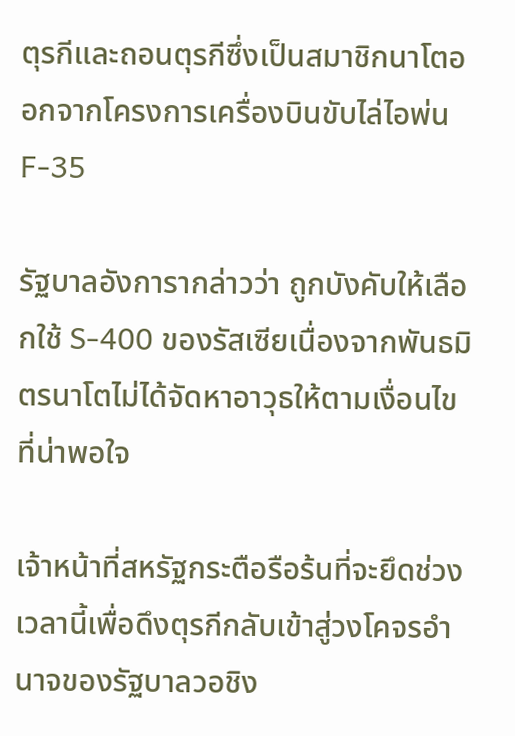ตุรกีและถอนตุรกีซึ่งเป็นสมาชิกนาโตออกจากโครงการเครื่องบินขับไล่ไอพ่น F-35

รัฐบาลอังการากล่าวว่า ถูกบังคับให้เลือกใช้ S-400 ของรัสเซียเนื่องจากพันธมิตรนาโตไม่ได้จัดหาอาวุธให้ตามเงื่อนไขที่น่าพอใจ

เจ้าหน้าที่สหรัฐกระตือรือร้นที่จะยึดช่วงเวลานี้เพื่อดึงตุรกีกลับเข้าสู่วงโคจรอำนาจของรัฐบาลวอชิง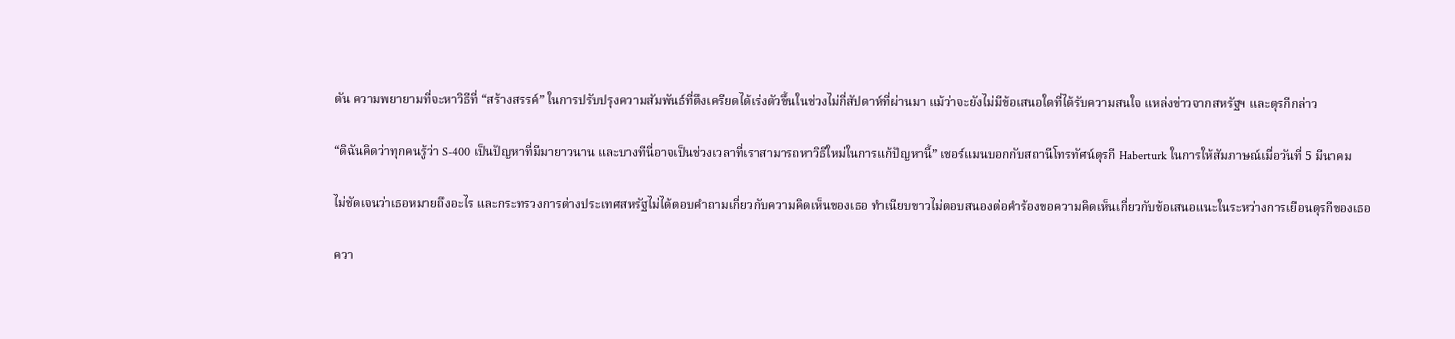ตัน ความพยายามที่จะหาวิธีที่ “สร้างสรรค์” ในการปรับปรุงความสัมพันธ์ที่ตึงเครียดได้เร่งตัวขึ้นในช่วงไม่กี่สัปดาห์ที่ผ่านมา แม้ว่าจะยังไม่มีข้อเสนอใดที่ได้รับความสนใจ แหล่งข่าวจากสหรัฐฯ และตุรกีกล่าว

“ดิฉันคิดว่าทุกคนรู้ว่า S-400 เป็นปัญหาที่มีมายาวนาน และบางทีนี่อาจเป็นช่วงเวลาที่เราสามารถหาวิธีใหม่ในการแก้ปัญหานี้” เชอร์แมนบอกกับสถานีโทรทัศน์ตุรกี Haberturk ในการให้สัมภาษณ์เมื่อวันที่ 5 มีนาคม

ไม่ชัดเจนว่าเธอหมายถึงอะไร และกระทรวงการต่างประเทศสหรัฐไม่ได้ตอบคำถามเกี่ยวกับความคิดเห็นของเธอ ทำเนียบขาวไม่ตอบสนองต่อคำร้องขอความคิดเห็นเกี่ยวกับข้อเสนอแนะในระหว่างการเยือนตุรกีของเธอ

ควา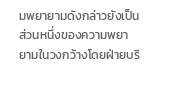มพยายามดังกล่าวยังเป็นส่วนหนึ่งของความพยายามในวงกว้างโดยฝ่ายบริ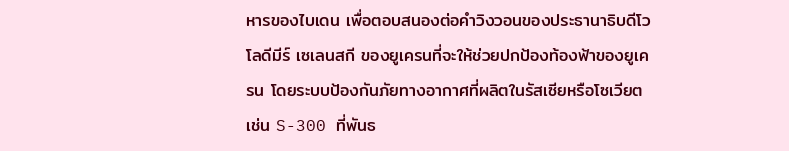หารของไบเดน เพื่อตอบสนองต่อคำวิงวอนของประธานาธิบดีโวโลดีมีร์ เซเลนสกี ของยูเครนที่จะให้ช่วยปกป้องท้องฟ้าของยูเครน โดยระบบป้องกันภัยทางอากาศที่ผลิตในรัสเซียหรือโซเวียต เช่น S-300 ที่พันธ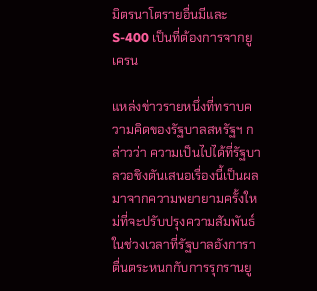มิตรนาโตรายอื่นมีและ S-400 เป็นที่ต้องการจากยูเครน

แหล่งข่าวรายหนึ่งที่ทราบความคิดของรัฐบาลสหรัฐฯ กล่าวว่า ความเป็นไปได้ที่รัฐบาลวอชิงตันเสนอเรื่องนี้เป็นผลมาจากความพยายามครั้งใหม่ที่จะปรับปรุงความสัมพันธ์ในช่วงเวลาที่รัฐบาลอังการาตื่นตระหนกกับการรุกรานยู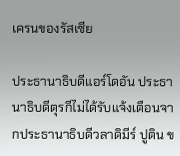เครนของรัสเซีย

ประธานาธิบดีแอร์โดอัน ประธานาธิบดีตุรกีไม่ได้รับแจ้งเตือนจากประธานาธิบดีวลาดิมีร์ ปูติน ข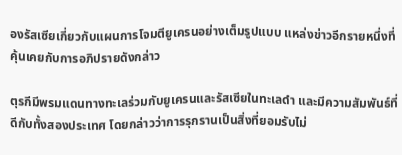องรัสเซียเกี่ยวกับแผนการโจมตียูเครนอย่างเต็มรูปแบบ แหล่งข่าวอีกรายหนึ่งที่คุ้นเคยกับการอภิปรายดังกล่าว

ตุรกีมีพรมแดนทางทะเลร่วมกับยูเครนและรัสเซียในทะเลดำ และมีความสัมพันธ์ที่ดีกับทั้งสองประเทศ โดยกล่าวว่าการรุกรานเป็นสิ่งที่ยอมรับไม่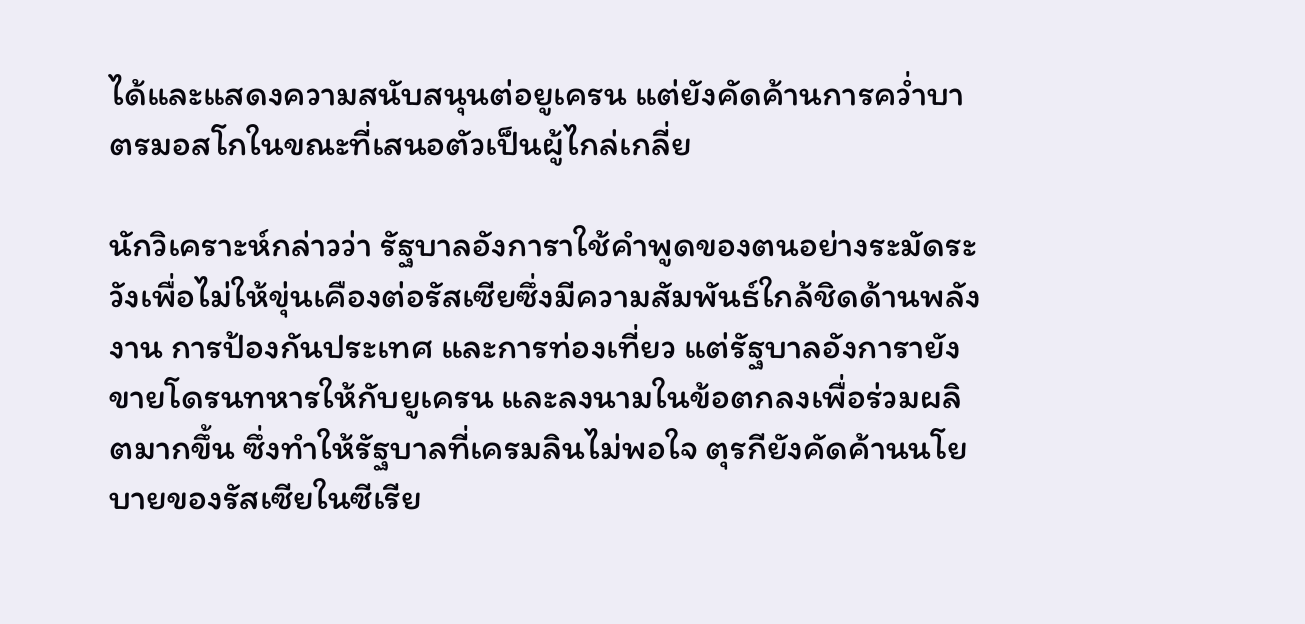ได้และแสดงความสนับสนุนต่อยูเครน แต่ยังคัดค้านการคว่ำบาตรมอสโกในขณะที่เสนอตัวเป็นผู้ไกล่เกลี่ย

นักวิเคราะห์กล่าวว่า รัฐบาลอังการาใช้คำพูดของตนอย่างระมัดระวังเพื่อไม่ให้ขุ่นเคืองต่อรัสเซียซึ่งมีความสัมพันธ์ใกล้ชิดด้านพลังงาน การป้องกันประเทศ และการท่องเที่ยว แต่รัฐบาลอังการายังขายโดรนทหารให้กับยูเครน และลงนามในข้อตกลงเพื่อร่วมผลิตมากขึ้น ซึ่งทำให้รัฐบาลที่เครมลินไม่พอใจ ตุรกียังคัดค้านนโยบายของรัสเซียในซีเรีย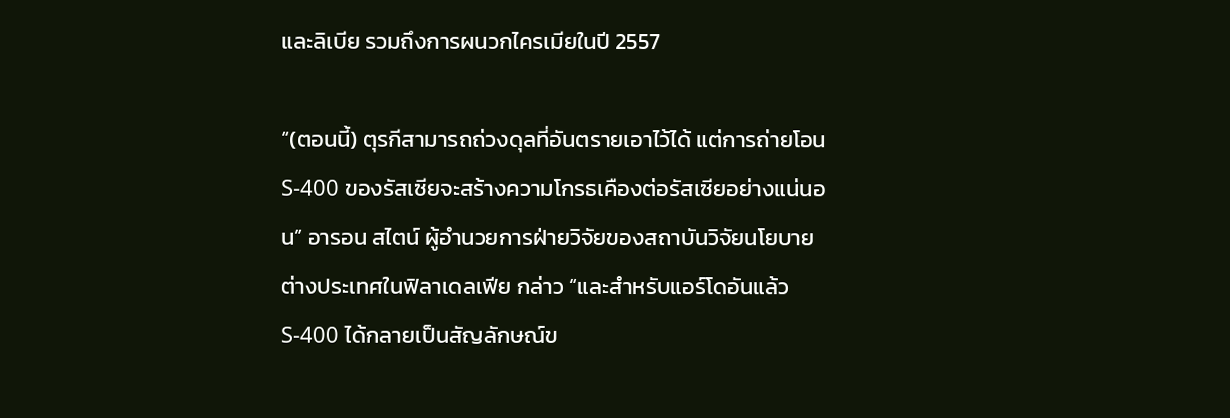และลิเบีย รวมถึงการผนวกไครเมียในปี 2557

“(ตอนนี้) ตุรกีสามารถถ่วงดุลที่อันตรายเอาไว้ได้ แต่การถ่ายโอน S-400 ของรัสเซียจะสร้างความโกรธเคืองต่อรัสเซียอย่างแน่นอน” อารอน สไตน์ ผู้อำนวยการฝ่ายวิจัยของสถาบันวิจัยนโยบายต่างประเทศในฟิลาเดลเฟีย กล่าว “และสำหรับแอร์โดอันแล้ว S-400 ได้กลายเป็นสัญลักษณ์ข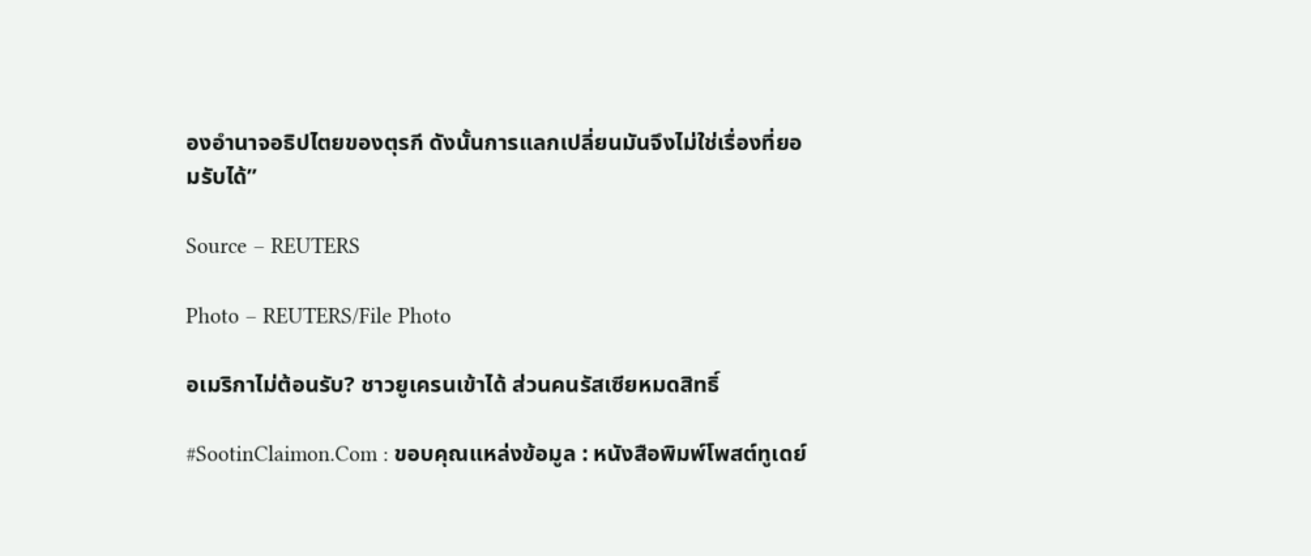องอำนาจอธิปไตยของตุรกี ดังนั้นการแลกเปลี่ยนมันจึงไม่ใช่เรื่องที่ยอมรับได้”

Source – REUTERS

Photo – REUTERS/File Photo

อเมริกาไม่ต้อนรับ? ชาวยูเครนเข้าได้ ส่วนคนรัสเซียหมดสิทธิ์

#SootinClaimon.Com : ขอบคุณแหล่งข้อมูล : หนังสือพิมพ์โพสต์ทูเดย์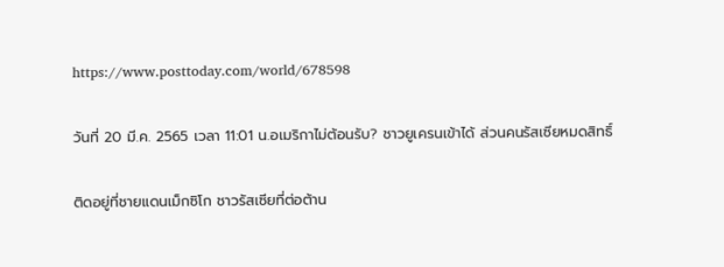https://www.posttoday.com/world/678598

วันที่ 20 มี.ค. 2565 เวลา 11:01 น.อเมริกาไม่ต้อนรับ? ชาวยูเครนเข้าได้ ส่วนคนรัสเซียหมดสิทธิ์

ติดอยู่ที่ชายแดนเม็กซิโก ชาวรัสเซียที่ต่อต้าน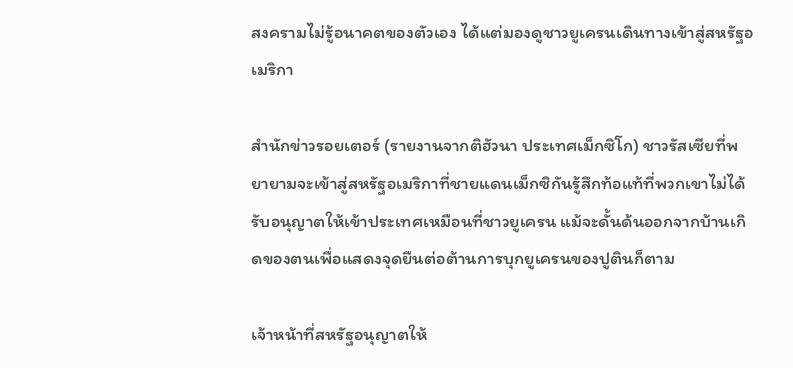สงครามไม่รู้อนาคตของตัวเอง ได้แต่มองดูชาวยูเครนเดินทางเข้าสู่สหรัฐอเมริกา

สำนักข่าวรอยเตอร์ (รายงานจากติฮัวนา ประเทศเม็กซิโก) ชาวรัสเซียที่พยายามจะเข้าสู่สหรัฐอเมริกาที่ชายแดนเม็กซิกันรู้สึกท้อแท้ที่พวกเขาไม่ได้รับอนุญาตให้เข้าประเทศเหมือนที่ชาวยูเครน แม้จะดั้นด้นออกจากบ้านเกิดของตนเพื่อแสดงจุดยืนต่อต้านการบุกยูเครนของปูตินก็ตาม

เจ้าหน้าที่สหรัฐอนุญาตให้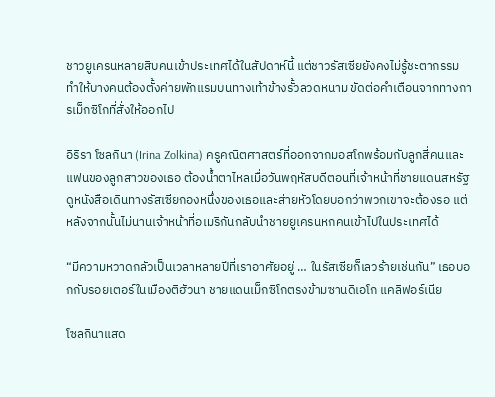ชาวยูเครนหลายสิบคนเข้าประเทศได้ในสัปดาห์นี้ แต่ชาวรัสเซียยังคงไม่รู้ชะตากรรม ทำให้บางคนต้องตั้งค่ายพักแรมบนทางเท้าข้างรั้วลวดหนาม ขัดต่อคำเตือนจากทางการเม็กซิโกที่สั่งให้ออกไป

อิริรา โซลกินา (Irina Zolkina) ครูคณิตศาสตร์ที่ออกจากมอสโกพร้อมกับลูกสี่คนและแฟนของลูกสาวของเธอ ต้องน้ำตาไหลเมื่อวันพฤหัสบดีตอนที่เจ้าหน้าที่ชายแดนสหรัฐดูหนังสือเดินทางรัสเซียกองหนึ่งของเธอและส่ายหัวโดยบอกว่าพวกเขาจะต้องรอ แต่หลังจากนั้นไม่นานเจ้าหน้าที่อเมริกันกลับนำชายยูเครนหกคนเข้าไปในประเทศได้

“มีความหวาดกลัวเป็นเวลาหลายปีที่เราอาศัยอยู่ … ในรัสเซียก็เลวร้ายเช่นกัน” เธอบอกกับรอยเตอร์ในเมืองติฮัวนา ชายแดนเม็กซิโกตรงข้ามซานดิเอโก แคลิฟอร์เนีย

โซลกินาแสด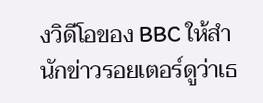งวิดีโอของ BBC ให้สำนักข่าวรอยเตอร์ดูว่าเธ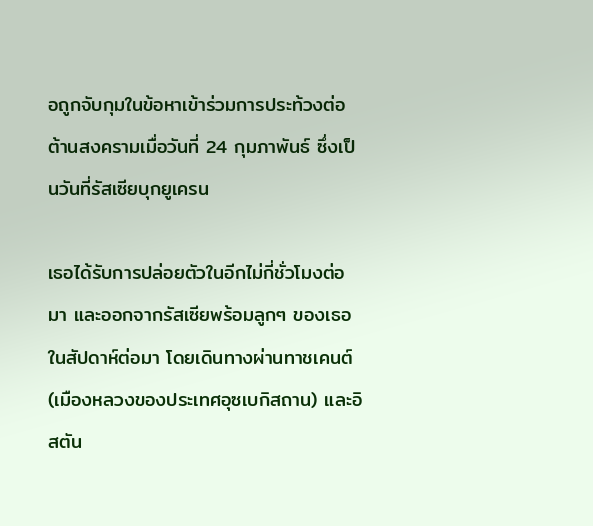อถูกจับกุมในข้อหาเข้าร่วมการประท้วงต่อต้านสงครามเมื่อวันที่ 24 กุมภาพันธ์ ซึ่งเป็นวันที่รัสเซียบุกยูเครน

เธอได้รับการปล่อยตัวในอีกไม่กี่ชั่วโมงต่อมา และออกจากรัสเซียพร้อมลูกๆ ของเธอในสัปดาห์ต่อมา โดยเดินทางผ่านทาชเคนต์ (เมืองหลวงของประเทศอุซเบกิสถาน) และอิสตัน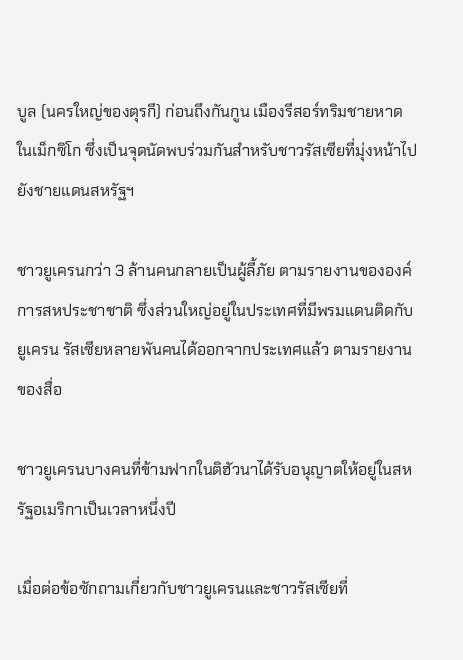บูล (นครใหญ่ของตุรกี) ก่อนถึงกันกูน เมืองรีสอร์ทริมชายหาดในเม็กซิโก ซึ่งเป็นจุดนัดพบร่วมกันสำหรับชาวรัสเซียที่มุ่งหน้าไปยังชายแดนสหรัฐฯ

ชาวยูเครนกว่า 3 ล้านคนกลายเป็นผู้ลี้ภัย ตามรายงานขององค์การสหประชาชาติ ซึ่งส่วนใหญ่อยู่ในประเทศที่มีพรมแดนติดกับยูเครน รัสเซียหลายพันคนได้ออกจากประเทศแล้ว ตามรายงานของสื่อ

ชาวยูเครนบางคนที่ข้ามฟากในติฮัวนาได้รับอนุญาตให้อยู่ในสหรัฐอเมริกาเป็นเวลาหนึ่งปี

เมื่อต่อข้อซักถามเกี่ยวกับชาวยูเครนและชาวรัสเซียที่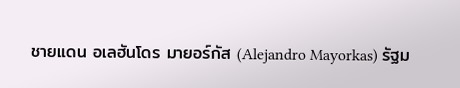ชายแดน อเลฮันโดร มายอร์กัส (Alejandro Mayorkas) รัฐม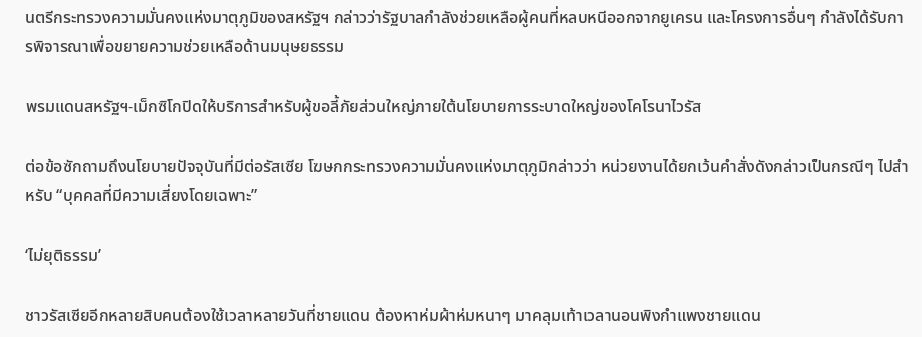นตรีกระทรวงความมั่นคงแห่งมาตุภูมิของสหรัฐฯ กล่าวว่ารัฐบาลกำลังช่วยเหลือผู้คนที่หลบหนีออกจากยูเครน และโครงการอื่นๆ กำลังได้รับการพิจารณาเพื่อขยายความช่วยเหลือด้านมนุษยธรรม

พรมแดนสหรัฐฯ-เม็กซิโกปิดให้บริการสำหรับผู้ขอลี้ภัยส่วนใหญ่ภายใต้นโยบายการระบาดใหญ่ของโคโรนาไวรัส

ต่อข้อซักถามถึงนโยบายปัจจุบันที่มีต่อรัสเซีย โฆษกกระทรวงความมั่นคงแห่งมาตุภูมิกล่าวว่า หน่วยงานได้ยกเว้นคำสั่งดังกล่าวเป็นกรณีๆ ไปสำหรับ “บุคคลที่มีความเสี่ยงโดยเฉพาะ”

‘ไม่ยุติธรรม’

ชาวรัสเซียอีกหลายสิบคนต้องใช้เวลาหลายวันที่ชายแดน ต้องหาห่มผ้าห่มหนาๆ มาคลุมเท้าเวลานอนพิงกำแพงชายแดน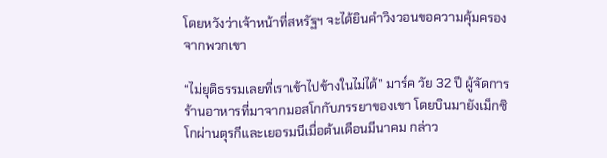โดยหวังว่าเจ้าหน้าที่สหรัฐฯ จะได้ยินคำวิงวอนขอความคุ้มครองจากพวกเขา

“ไม่ยุติธรรมเลยที่เราเข้าไปข้างในไม่ได้” มาร์ค วัย 32 ปี ผู้จัดการร้านอาหารที่มาจากมอสโกกับภรรยาของเขา โดยบินมายังเม็กซิโกผ่านตุรกีและเยอรมนีเมื่อต้นเดือนมีนาคม กล่าว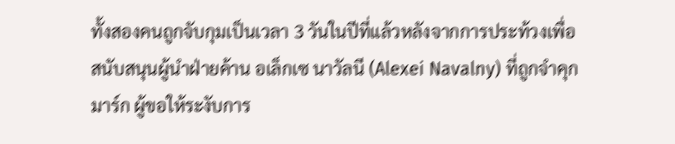ทั้งสองคนถูกจับกุมเป็นเวลา 3 วันในปีที่แล้วหลังจากการประท้วงเพื่อสนับสนุนผู้นำฝ่ายค้าน อเล็กเซ นาวัลนี (Alexei Navalny) ที่ถูกจำคุก มาร์ก ผู้ขอให้ระงับการ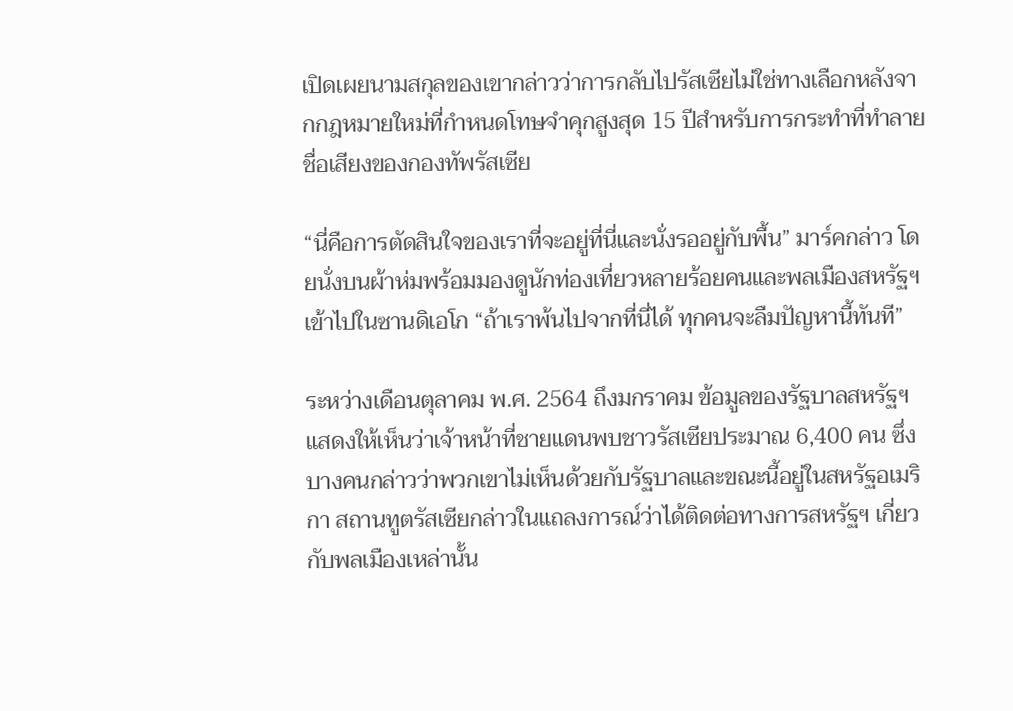เปิดเผยนามสกุลของเขากล่าวว่าการกลับไปรัสเซียไม่ใช่ทางเลือกหลังจากกฎหมายใหม่ที่กำหนดโทษจำคุกสูงสุด 15 ปีสำหรับการกระทำที่ทำลายชื่อเสียงของกองทัพรัสเซีย

“นี่คือการตัดสินใจของเราที่จะอยู่ที่นี่และนั่งรออยู่กับพื้น” มาร์คกล่าว โดยนั่งบนผ้าห่มพร้อมมองดูนักท่องเที่ยวหลายร้อยคนและพลเมืองสหรัฐฯ เข้าไปในซานดิเอโก “ถ้าเราพ้นไปจากที่นี่ได้ ทุกคนจะลืมปัญหานี้ทันที”

ระหว่างเดือนตุลาคม พ.ศ. 2564 ถึงมกราคม ข้อมูลของรัฐบาลสหรัฐฯ แสดงให้เห็นว่าเจ้าหน้าที่ชายแดนพบชาวรัสเซียประมาณ 6,400 คน ซึ่งบางคนกล่าวว่าพวกเขาไม่เห็นด้วยกับรัฐบาลและขณะนี้อยู่ในสหรัฐอเมริกา สถานทูตรัสเซียกล่าวในแถลงการณ์ว่าได้ติดต่อทางการสหรัฐฯ เกี่ยวกับพลเมืองเหล่านั้น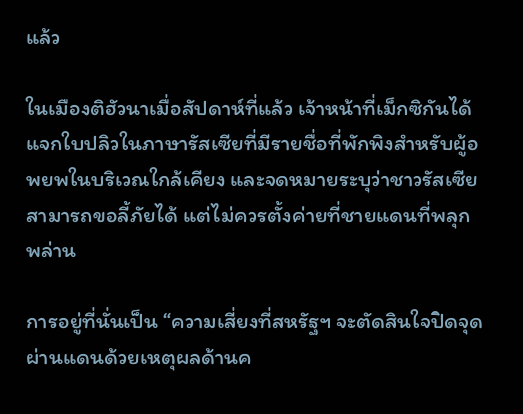แล้ว

ในเมืองติฮัวนาเมื่อสัปดาห์ที่แล้ว เจ้าหน้าที่เม็กซิกันได้แจกใบปลิวในภาษารัสเซียที่มีรายชื่อที่พักพิงสำหรับผู้อพยพในบริเวณใกล้เคียง และจดหมายระบุว่าชาวรัสเซียสามารถขอลี้ภัยได้ แต่ไม่ควรตั้งค่ายที่ชายแดนที่พลุกพล่าน

การอยู่ที่นั่นเป็น “ความเสี่ยงที่สหรัฐฯ จะตัดสินใจปิดจุดผ่านแดนด้วยเหตุผลด้านค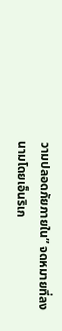วามปลอดภัยภายใน” จดหมายที่ลงนามโดยเอ็นริเก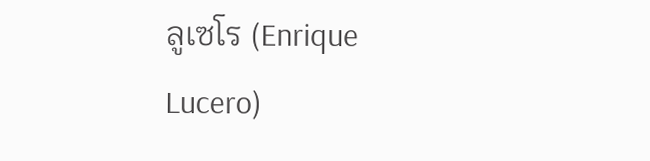ลูเซโร (Enrique Lucero)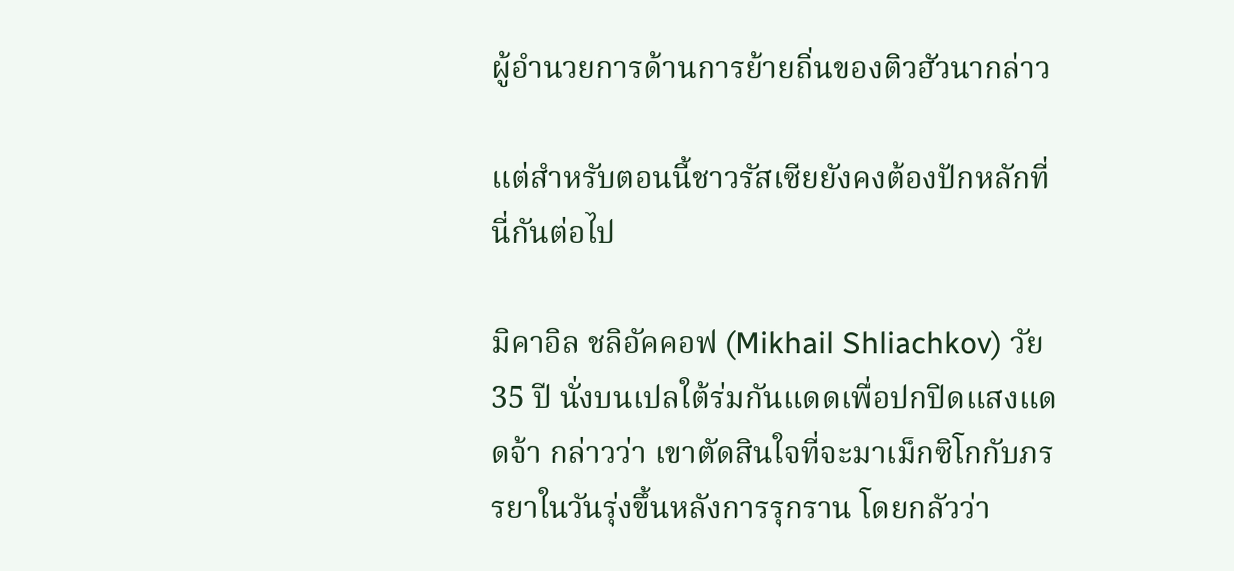ผู้อำนวยการด้านการย้ายถิ่นของติวฮัวนากล่าว

แต่สำหรับตอนนี้ชาวรัสเซียยังคงต้องปักหลักที่นี่กันต่อไป

มิคาอิล ชลิอัคคอฟ (Mikhail Shliachkov) วัย 35 ปี นั่งบนเปลใต้ร่มกันแดดเพื่อปกปิดแสงแดดจ้า กล่าวว่า เขาตัดสินใจที่จะมาเม็กซิโกกับภรรยาในวันรุ่งขึ้นหลังการรุกราน โดยกลัวว่า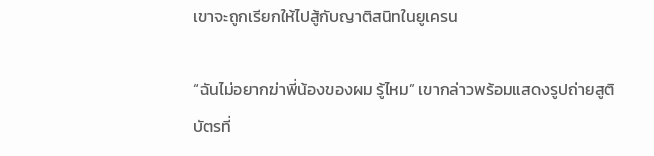เขาจะถูกเรียกให้ไปสู้กับญาติสนิทในยูเครน

“ฉันไม่อยากฆ่าพี่น้องของผม รู้ไหม” เขากล่าวพร้อมแสดงรูปถ่ายสูติบัตรที่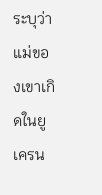ระบุว่าแม่ของเขาเกิดในยูเครน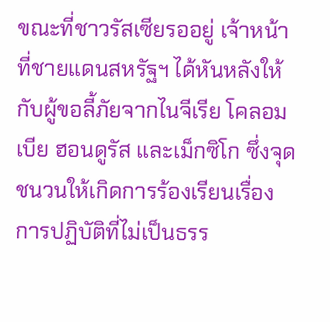ขณะที่ชาวรัสเซียรออยู่ เจ้าหน้าที่ชายแดนสหรัฐฯ ได้หันหลังให้กับผู้ขอลี้ภัยจากไนจีเรีย โคลอมเบีย ฮอนดูรัส และเม็กซิโก ซึ่งจุดชนวนให้เกิดการร้องเรียนเรื่องการปฏิบัติที่ไม่เป็นธรร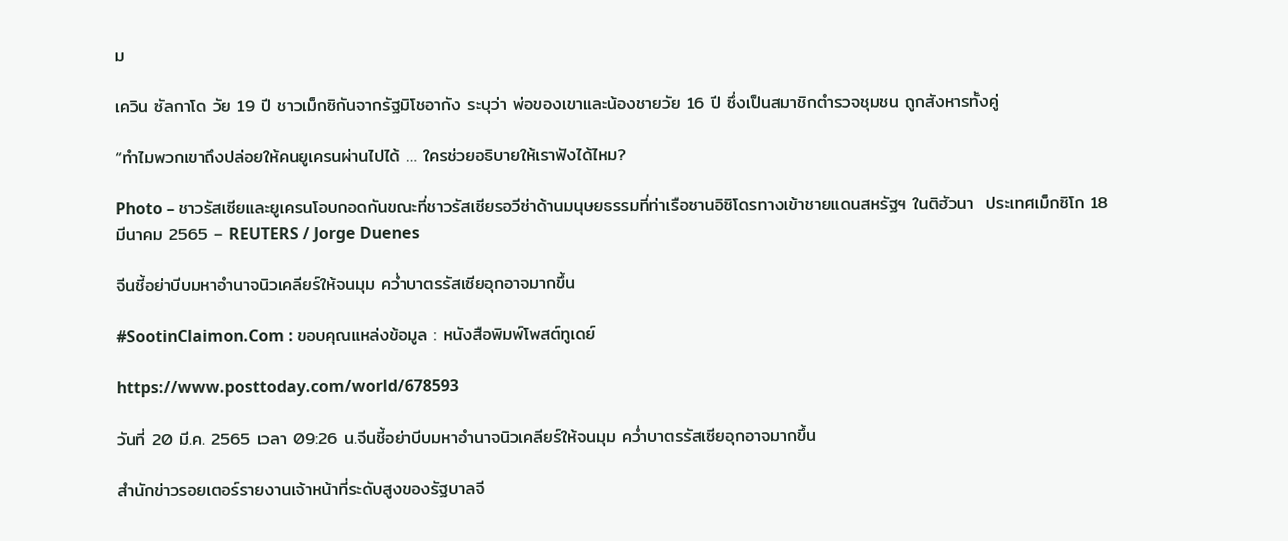ม

เควิน ซัลกาโด วัย 19 ปี ชาวเม็กซิกันจากรัฐมิโชอากัง ระบุว่า พ่อของเขาและน้องชายวัย 16 ปี ซึ่งเป็นสมาชิกตำรวจชุมชน ถูกสังหารทั้งคู่

“ทำไมพวกเขาถึงปล่อยให้คนยูเครนผ่านไปได้ … ใครช่วยอธิบายให้เราฟังได้ไหม?

Photo – ชาวรัสเซียและยูเครนโอบกอดกันขณะที่ชาวรัสเซียรอวีซ่าด้านมนุษยธรรมที่ท่าเรือซานอิซิโดรทางเข้าชายแดนสหรัฐฯ ในติฮัวนา  ประเทศเม็กซิโก 18 มีนาคม 2565 – REUTERS / Jorge Duenes

จีนชี้อย่าบีบมหาอำนาจนิวเคลียร์ให้จนมุม คว่ำบาตรรัสเซียอุกอาจมากขึ้น

#SootinClaimon.Com : ขอบคุณแหล่งข้อมูล : หนังสือพิมพ์โพสต์ทูเดย์

https://www.posttoday.com/world/678593

วันที่ 20 มี.ค. 2565 เวลา 09:26 น.จีนชี้อย่าบีบมหาอำนาจนิวเคลียร์ให้จนมุม คว่ำบาตรรัสเซียอุกอาจมากขึ้น

สำนักข่าวรอยเตอร์รายงานเจ้าหน้าที่ระดับสูงของรัฐบาลจี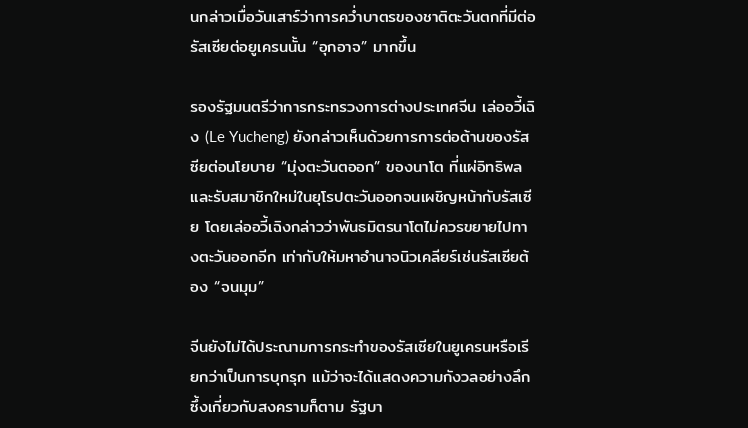นกล่าวเมื่อวันเสาร์ว่าการคว่ำบาตรของชาติตะวันตกที่มีต่อรัสเซียต่อยูเครนนั้น “อุกอาจ” มากขึ้น

รองรัฐมนตรีว่าการกระทรวงการต่างประเทศจีน เล่ออวี้เฉิง (Le Yucheng) ยังกล่าวเห็นด้วยการการต่อต้านของรัสซียต่อนโยบาย “มุ่งตะวันตออก” ของนาโต ที่แผ่อิทธิพลและรับสมาชิกใหม่ในยุโรปตะวันออกจนเผชิญหน้ากับรัสเซีย โดยเล่ออวี้เฉิงกล่าวว่าพันธมิตรนาโตไม่ควรขยายไปทางตะวันออกอีก เท่ากับให้มหาอำนาจนิวเคลียร์เช่นรัสเซียต้อง “จนมุม”

จีนยังไม่ได้ประณามการกระทำของรัสเซียในยูเครนหรือเรียกว่าเป็นการบุกรุก แม้ว่าจะได้แสดงความกังวลอย่างลึกซึ้งเกี่ยวกับสงครามก็ตาม รัฐบา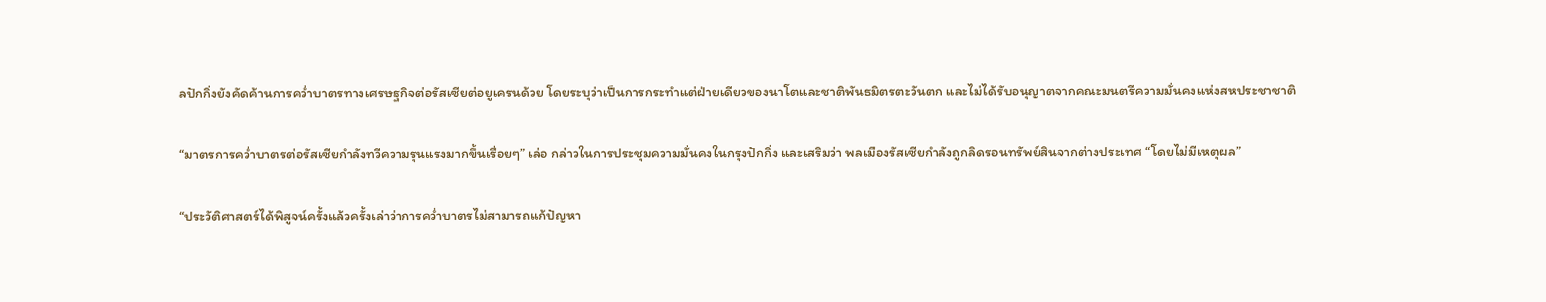ลปักกิ่งยังคัดค้านการคว่ำบาตรทางเศรษฐกิจต่อรัสเซียต่อยูเครนด้วย โดยระบุว่าเป็นการกระทำแต่ฝ่ายเดียวของนาโตและชาติพันธมิตรตะวันตก และไม่ได้รับอนุญาตจากคณะมนตรีความมั่นคงแห่งสหประชาชาติ

“มาตรการคว่ำบาตรต่อรัสเซียกำลังทวีความรุนแรงมากขึ้นเรื่อยๆ” เล่อ กล่าวในการประชุมความมั่นคงในกรุงปักกิ่ง และเสริมว่า พลเมืองรัสเซียกำลังถูกลิดรอนทรัพย์สินจากต่างประเทศ “โดยไม่มีเหตุผล”

“ประวัติศาสตร์ได้พิสูจน์ครั้งแล้วครั้งเล่าว่าการคว่ำบาตรไม่สามารถแก้ปัญหา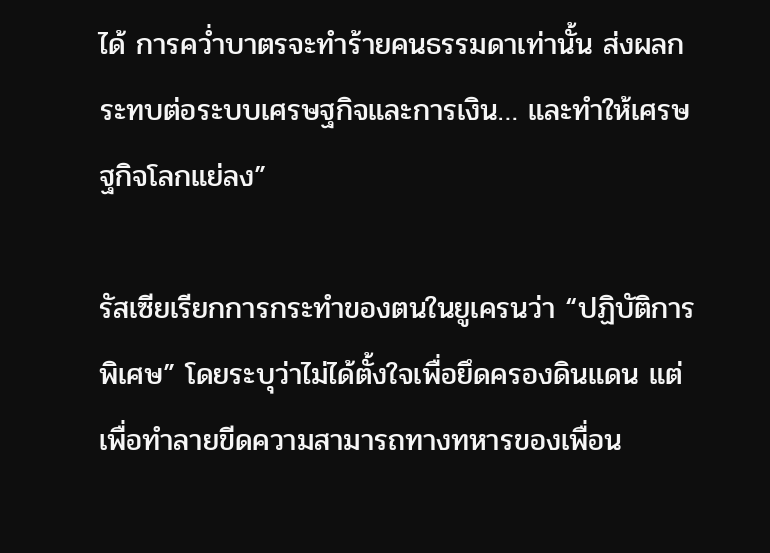ได้ การคว่ำบาตรจะทำร้ายคนธรรมดาเท่านั้น ส่งผลกระทบต่อระบบเศรษฐกิจและการเงิน… และทำให้เศรษฐกิจโลกแย่ลง”

รัสเซียเรียกการกระทำของตนในยูเครนว่า “ปฏิบัติการพิเศษ” โดยระบุว่าไม่ได้ตั้งใจเพื่อยึดครองดินแดน แต่เพื่อทำลายขีดความสามารถทางทหารของเพื่อน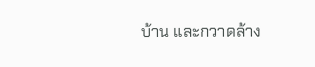บ้าน และกวาดล้าง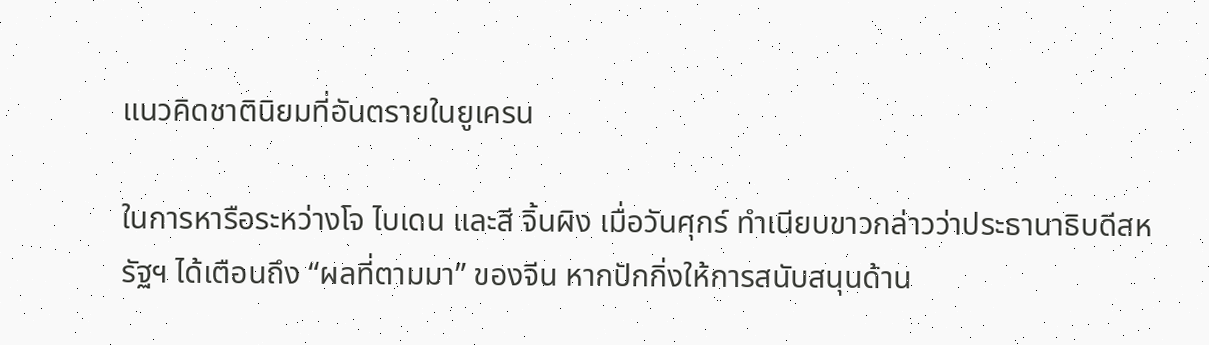แนวคิดชาตินิยมที่อันตรายในยูเครน

ในการหารือระหว่างโจ ไบเดน และสี จิ้นผิง เมื่อวันศุกร์ ทำเนียบขาวกล่าวว่าประธานาธิบดีสหรัฐฯ ได้เตือนถึง “ผลที่ตามมา” ของจีน หากปักกิ่งให้การสนับสนุนด้าน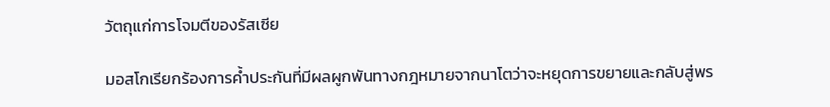วัตถุแก่การโจมตีของรัสเซีย

มอสโกเรียกร้องการค้ำประกันที่มีผลผูกพันทางกฎหมายจากนาโตว่าจะหยุดการขยายและกลับสู่พร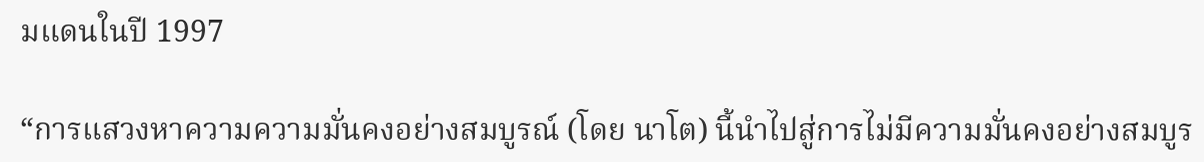มแดนในปี 1997

“การแสวงหาความความมั่นคงอย่างสมบูรณ์ (โดย นาโต) นี้นำไปสู่การไม่มีความมั่นคงอย่างสมบูร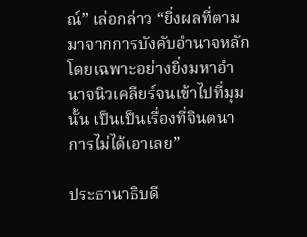ณ์” เล่อกล่าว “ยิ่งผลที่ตามมาจากการบังคับอำนาจหลักโดยเฉพาะอย่างยิ่งมหาอำนาจนิวเคลียร์จนเข้าไปที่มุมนั้น เป็นเป็นเรื่องที่จินตนาการไม่ได้เอาเลย”

ประธานาธิบดี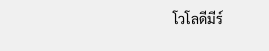โวโลดีมีร์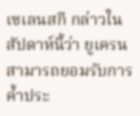เซเลนสกี กล่าวในสัปดาห์นี้ว่า ยูเครนสามารถยอมรับการค้ำประ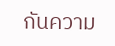กันความ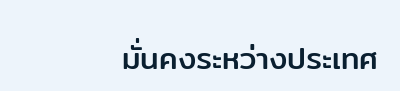มั่นคงระหว่างประเทศ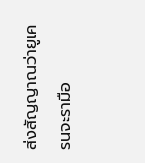ส่งสัญญาณว่ายูเครนจะรามือ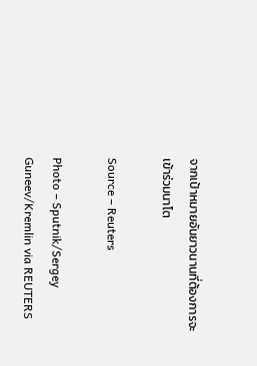จากเป้าหมายอันยาวนานที่ต้องการจะเข้าร่วมนาโต

Source – Reuters

Photo – Sputnik/Sergey Guneev/Kremlin via REUTERS